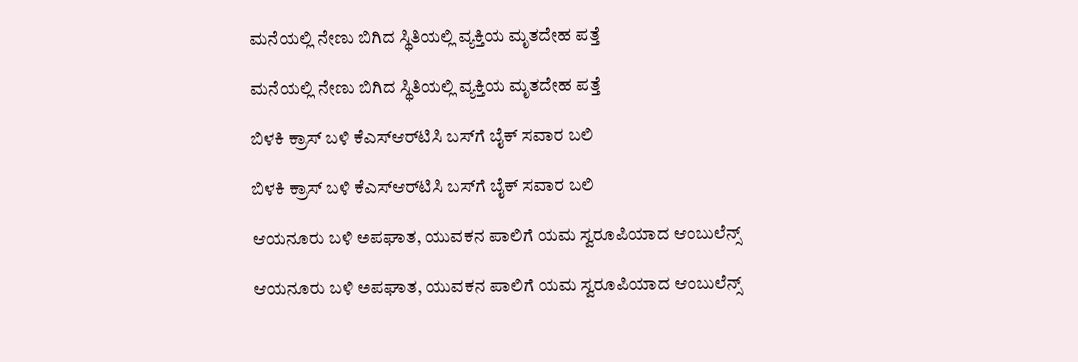ಮನೆಯಲ್ಲಿ ನೇಣು ಬಿಗಿದ ಸ್ಥಿತಿಯಲ್ಲಿ ವ್ಯಕ್ತಿಯ ಮೃತದೇಹ ಪತ್ತೆ

ಮನೆಯಲ್ಲಿ ನೇಣು ಬಿಗಿದ ಸ್ಥಿತಿಯಲ್ಲಿ ವ್ಯಕ್ತಿಯ ಮೃತದೇಹ ಪತ್ತೆ

ಬಿಳಕಿ ಕ್ರಾಸ್‌ ಬಳಿ ಕೆಎಸ್‌ಆರ್‌ಟಿಸಿ ಬಸ್‌ಗೆ ಬೈಕ್‌ ಸವಾರ ಬಲಿ

ಬಿಳಕಿ ಕ್ರಾಸ್‌ ಬಳಿ ಕೆಎಸ್‌ಆರ್‌ಟಿಸಿ ಬಸ್‌ಗೆ ಬೈಕ್‌ ಸವಾರ ಬಲಿ

ಆಯನೂರು ಬಳಿ ಅಪಘಾತ, ಯುವಕನ ಪಾಲಿಗೆ ಯಮ ಸ್ವರೂಪಿಯಾದ ಆಂಬುಲೆನ್ಸ್‌

ಆಯನೂರು ಬಳಿ ಅಪಘಾತ, ಯುವಕನ ಪಾಲಿಗೆ ಯಮ ಸ್ವರೂಪಿಯಾದ ಆಂಬುಲೆನ್ಸ್‌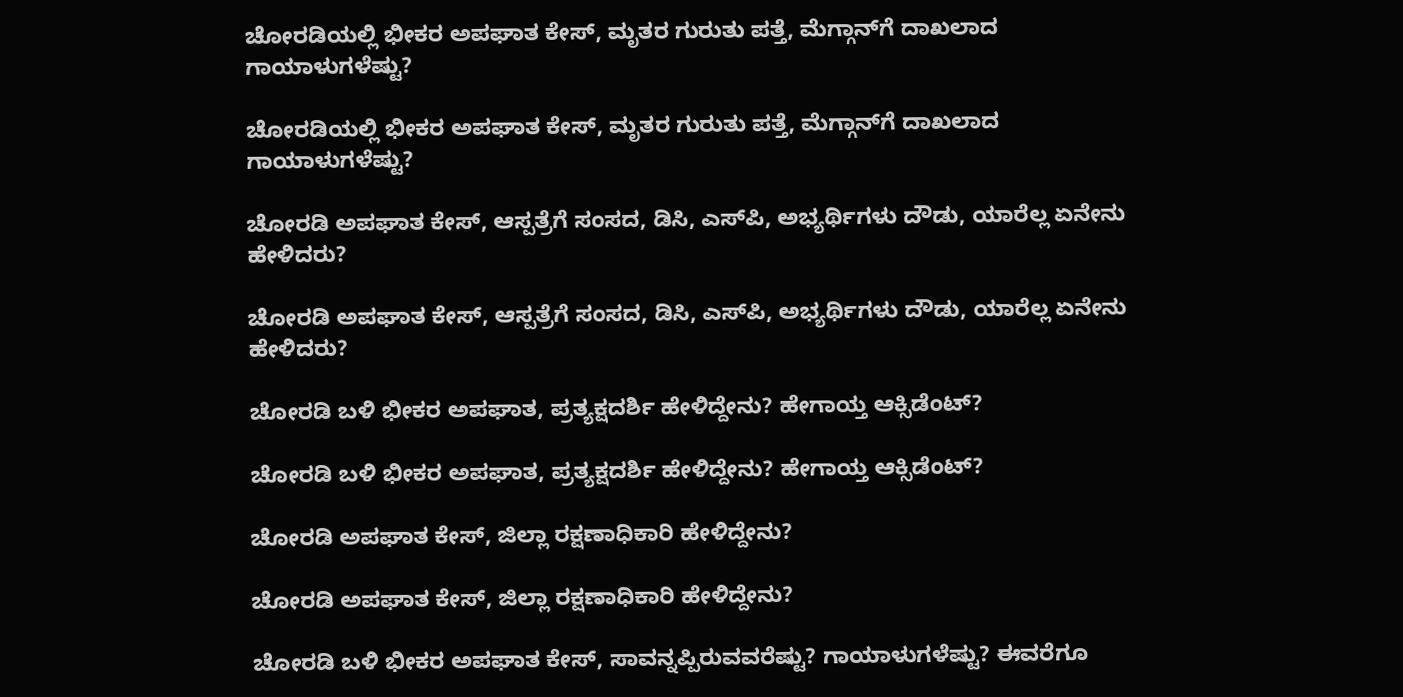ಚೋರಡಿಯಲ್ಲಿ ಭೀಕರ ಅಪಘಾತ ಕೇಸ್‌, ಮೃತರ ಗುರುತು ಪತ್ತೆ, ಮೆಗ್ಗಾನ್‌ಗೆ ದಾಖಲಾದ ಗಾಯಾಳುಗಳೆಷ್ಟು?

ಚೋರಡಿಯಲ್ಲಿ ಭೀಕರ ಅಪಘಾತ ಕೇಸ್‌, ಮೃತರ ಗುರುತು ಪತ್ತೆ, ಮೆಗ್ಗಾನ್‌ಗೆ ದಾಖಲಾದ ಗಾಯಾಳುಗಳೆಷ್ಟು?

ಚೋರಡಿ ಅಪಘಾತ ಕೇಸ್‌, ಆಸ್ಪತ್ರೆಗೆ ಸಂಸದ, ಡಿಸಿ, ಎಸ್‌ಪಿ, ಅಭ್ಯರ್ಥಿಗಳು ದೌಡು, ಯಾರೆಲ್ಲ ಏನೇನು ಹೇಳಿದರು?

ಚೋರಡಿ ಅಪಘಾತ ಕೇಸ್‌, ಆಸ್ಪತ್ರೆಗೆ ಸಂಸದ, ಡಿಸಿ, ಎಸ್‌ಪಿ, ಅಭ್ಯರ್ಥಿಗಳು ದೌಡು, ಯಾರೆಲ್ಲ ಏನೇನು ಹೇಳಿದರು?

ಚೋರಡಿ ಬಳಿ ಭೀಕರ ಅಪಘಾತ, ಪ್ರತ್ಯಕ್ಷದರ್ಶಿ ಹೇಳಿದ್ದೇನು? ಹೇಗಾಯ್ತ ಆಕ್ಸಿಡೆಂಟ್‌?

ಚೋರಡಿ ಬಳಿ ಭೀಕರ ಅಪಘಾತ, ಪ್ರತ್ಯಕ್ಷದರ್ಶಿ ಹೇಳಿದ್ದೇನು? ಹೇಗಾಯ್ತ ಆಕ್ಸಿಡೆಂಟ್‌?

ಚೋರಡಿ ಅಪಘಾತ ಕೇಸ್‌, ಜಿಲ್ಲಾ ರಕ್ಷಣಾಧಿಕಾರಿ ಹೇಳಿದ್ದೇನು?

ಚೋರಡಿ ಅಪಘಾತ ಕೇಸ್‌, ಜಿಲ್ಲಾ ರಕ್ಷಣಾಧಿಕಾರಿ ಹೇಳಿದ್ದೇನು?

ಚೋರಡಿ ಬಳಿ ಭೀಕರ ಅಪಘಾತ ಕೇಸ್‌, ಸಾವನ್ನಪ್ಪಿರುವವರೆಷ್ಟು? ಗಾಯಾಳುಗಳೆಷ್ಟು? ಈವರೆಗೂ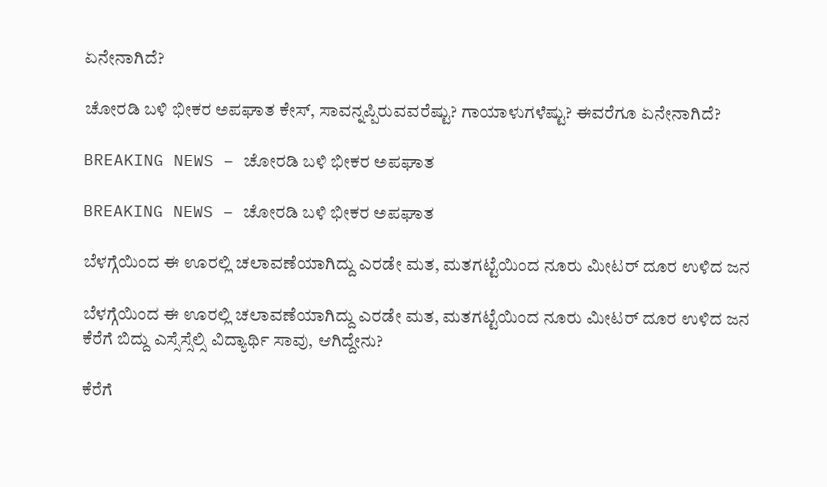ಏನೇನಾಗಿದೆ?

ಚೋರಡಿ ಬಳಿ ಭೀಕರ ಅಪಘಾತ ಕೇಸ್‌, ಸಾವನ್ನಪ್ಪಿರುವವರೆಷ್ಟು? ಗಾಯಾಳುಗಳೆಷ್ಟು? ಈವರೆಗೂ ಏನೇನಾಗಿದೆ?

BREAKING NEWS – ಚೋರಡಿ ಬಳಿ ಭೀಕರ ಅಪಘಾತ

BREAKING NEWS – ಚೋರಡಿ ಬಳಿ ಭೀಕರ ಅಪಘಾತ

ಬೆಳಗ್ಗೆಯಿಂದ ಈ ಊರಲ್ಲಿ ಚಲಾವಣೆಯಾಗಿದ್ದು ಎರಡೇ ಮತ, ಮತಗಟ್ಟೆಯಿಂದ ನೂರು ಮೀಟರ್‌ ದೂರ ಉಳಿದ ಜನ

ಬೆಳಗ್ಗೆಯಿಂದ ಈ ಊರಲ್ಲಿ ಚಲಾವಣೆಯಾಗಿದ್ದು ಎರಡೇ ಮತ, ಮತಗಟ್ಟೆಯಿಂದ ನೂರು ಮೀಟರ್‌ ದೂರ ಉಳಿದ ಜನ
ಕೆರೆಗೆ ಬಿದ್ದು ಎಸ್ಸೆಸ್ಸೆಲ್ಸಿ ವಿದ್ಯಾರ್ಥಿ ಸಾವು, ಆಗಿದ್ದೇನು?

ಕೆರೆಗೆ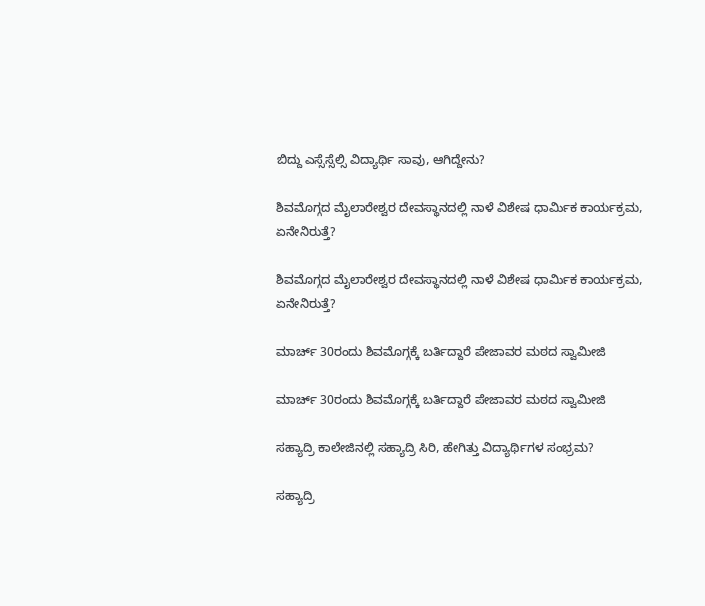ಬಿದ್ದು ಎಸ್ಸೆಸ್ಸೆಲ್ಸಿ ವಿದ್ಯಾರ್ಥಿ ಸಾವು, ಆಗಿದ್ದೇನು?

ಶಿವಮೊಗ್ಗದ ಮೈಲಾರೇಶ್ವರ ದೇವಸ್ಥಾನದಲ್ಲಿ ನಾಳೆ ವಿಶೇಷ ಧಾರ್ಮಿಕ ಕಾರ್ಯಕ್ರಮ, ಏನೇನಿರುತ್ತೆ?

ಶಿವಮೊಗ್ಗದ ಮೈಲಾರೇಶ್ವರ ದೇವಸ್ಥಾನದಲ್ಲಿ ನಾಳೆ ವಿಶೇಷ ಧಾರ್ಮಿಕ ಕಾರ್ಯಕ್ರಮ, ಏನೇನಿರುತ್ತೆ?

ಮಾರ್ಚ್‌ 30ರಂದು ಶಿವಮೊಗ್ಗಕ್ಕೆ ಬರ್ತಿದ್ದಾರೆ ಪೇಜಾವರ ಮಠದ ಸ್ವಾಮೀಜಿ

ಮಾರ್ಚ್‌ 30ರಂದು ಶಿವಮೊಗ್ಗಕ್ಕೆ ಬರ್ತಿದ್ದಾರೆ ಪೇಜಾವರ ಮಠದ ಸ್ವಾಮೀಜಿ

ಸಹ್ಯಾದ್ರಿ ಕಾಲೇಜಿನಲ್ಲಿ ಸಹ್ಯಾದ್ರಿ ಸಿರಿ, ಹೇಗಿತ್ತು ವಿದ್ಯಾರ್ಥಿಗಳ ಸಂಭ್ರಮ?

ಸಹ್ಯಾದ್ರಿ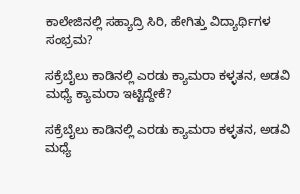ಕಾಲೇಜಿನಲ್ಲಿ ಸಹ್ಯಾದ್ರಿ ಸಿರಿ, ಹೇಗಿತ್ತು ವಿದ್ಯಾರ್ಥಿಗಳ ಸಂಭ್ರಮ?

ಸಕ್ರೆಬೈಲು ಕಾಡಿನಲ್ಲಿ ಎರಡು ಕ್ಯಾಮರಾ ಕಳ್ಳತನ, ಅಡವಿ ಮಧ್ಯೆ ಕ್ಯಾಮರಾ ಇಟ್ಟಿದ್ದೇಕೆ?

ಸಕ್ರೆಬೈಲು ಕಾಡಿನಲ್ಲಿ ಎರಡು ಕ್ಯಾಮರಾ ಕಳ್ಳತನ, ಅಡವಿ ಮಧ್ಯೆ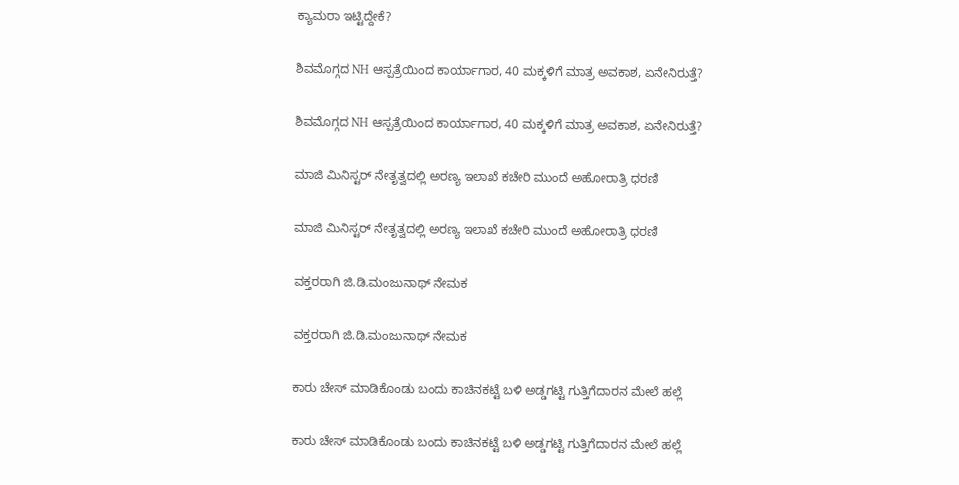ಕ್ಯಾಮರಾ ಇಟ್ಟಿದ್ದೇಕೆ?

ಶಿವಮೊಗ್ಗದ NH ಆಸ್ಪತ್ರೆಯಿಂದ ಕಾರ್ಯಾಗಾರ, 40 ಮಕ್ಕಳಿಗೆ ಮಾತ್ರ ಅವಕಾಶ, ಏನೇನಿರುತ್ತೆ?

ಶಿವಮೊಗ್ಗದ NH ಆಸ್ಪತ್ರೆಯಿಂದ ಕಾರ್ಯಾಗಾರ, 40 ಮಕ್ಕಳಿಗೆ ಮಾತ್ರ ಅವಕಾಶ, ಏನೇನಿರುತ್ತೆ?

ಮಾಜಿ ಮಿನಿಸ್ಟರ್‌ ನೇತೃತ್ವದಲ್ಲಿ ಅರಣ್ಯ ಇಲಾಖೆ ಕಚೇರಿ ಮುಂದೆ ಅಹೋರಾತ್ರಿ ಧರಣಿ

ಮಾಜಿ ಮಿನಿಸ್ಟರ್‌ ನೇತೃತ್ವದಲ್ಲಿ ಅರಣ್ಯ ಇಲಾಖೆ ಕಚೇರಿ ಮುಂದೆ ಅಹೋರಾತ್ರಿ ಧರಣಿ

ವಕ್ತರರಾಗಿ ಜಿ.ಡಿ.ಮಂಜುನಾಥ್‌ ನೇಮಕ

ವಕ್ತರರಾಗಿ ಜಿ.ಡಿ.ಮಂಜುನಾಥ್‌ ನೇಮಕ

ಕಾರು ಚೇಸ್‌ ಮಾಡಿಕೊಂಡು ಬಂದು ಕಾಚಿನಕಟ್ಟೆ ಬಳಿ ಅಡ್ಡಗಟ್ಟಿ ಗುತ್ತಿಗೆದಾರನ ಮೇಲೆ ಹಲ್ಲೆ

ಕಾರು ಚೇಸ್‌ ಮಾಡಿಕೊಂಡು ಬಂದು ಕಾಚಿನಕಟ್ಟೆ ಬಳಿ ಅಡ್ಡಗಟ್ಟಿ ಗುತ್ತಿಗೆದಾರನ ಮೇಲೆ ಹಲ್ಲೆ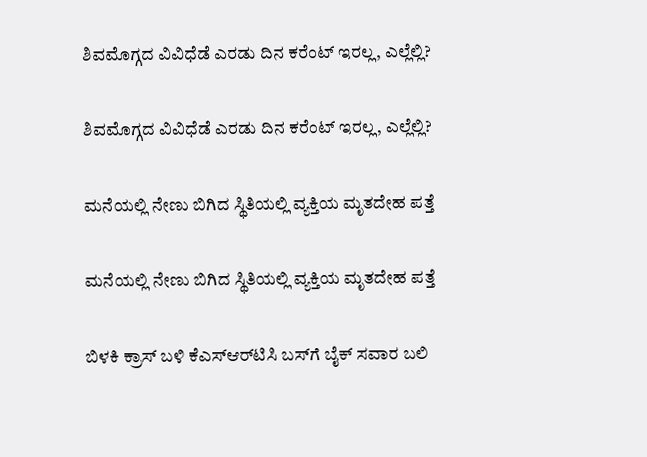ಶಿವಮೊಗ್ಗದ ವಿವಿಧೆಡೆ ಎರಡು ದಿನ ಕರೆಂಟ್‌ ಇರಲ್ಲ, ಎಲ್ಲೆಲ್ಲಿ?

ಶಿವಮೊಗ್ಗದ ವಿವಿಧೆಡೆ ಎರಡು ದಿನ ಕರೆಂಟ್‌ ಇರಲ್ಲ, ಎಲ್ಲೆಲ್ಲಿ?

ಮನೆಯಲ್ಲಿ ನೇಣು ಬಿಗಿದ ಸ್ಥಿತಿಯಲ್ಲಿ ವ್ಯಕ್ತಿಯ ಮೃತದೇಹ ಪತ್ತೆ

ಮನೆಯಲ್ಲಿ ನೇಣು ಬಿಗಿದ ಸ್ಥಿತಿಯಲ್ಲಿ ವ್ಯಕ್ತಿಯ ಮೃತದೇಹ ಪತ್ತೆ

ಬಿಳಕಿ ಕ್ರಾಸ್‌ ಬಳಿ ಕೆಎಸ್‌ಆರ್‌ಟಿಸಿ ಬಸ್‌ಗೆ ಬೈಕ್‌ ಸವಾರ ಬಲಿ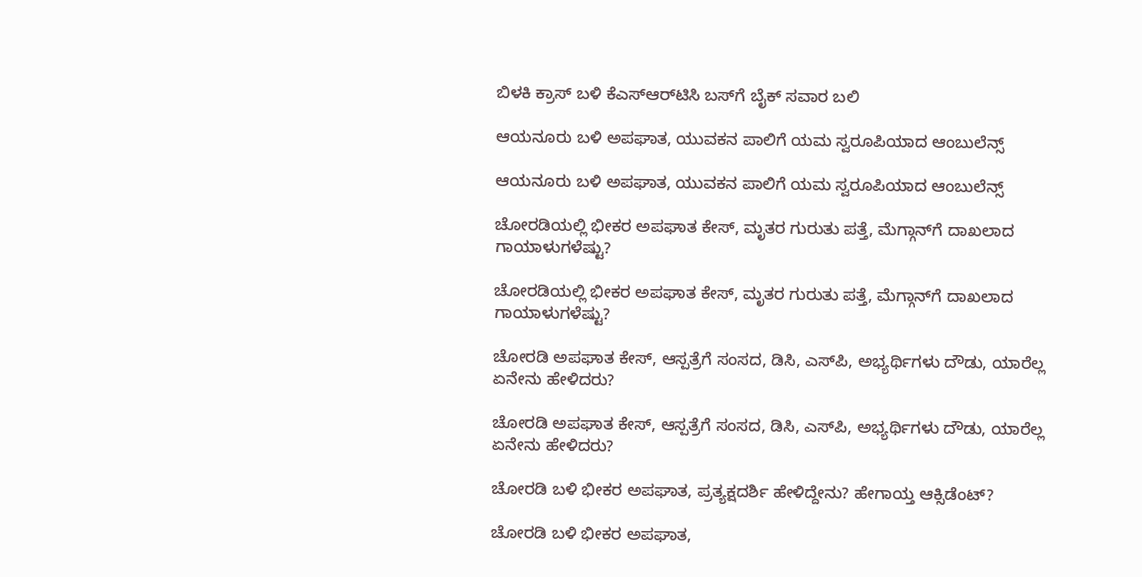ಬಿಳಕಿ ಕ್ರಾಸ್‌ ಬಳಿ ಕೆಎಸ್‌ಆರ್‌ಟಿಸಿ ಬಸ್‌ಗೆ ಬೈಕ್‌ ಸವಾರ ಬಲಿ

ಆಯನೂರು ಬಳಿ ಅಪಘಾತ, ಯುವಕನ ಪಾಲಿಗೆ ಯಮ ಸ್ವರೂಪಿಯಾದ ಆಂಬುಲೆನ್ಸ್‌

ಆಯನೂರು ಬಳಿ ಅಪಘಾತ, ಯುವಕನ ಪಾಲಿಗೆ ಯಮ ಸ್ವರೂಪಿಯಾದ ಆಂಬುಲೆನ್ಸ್‌

ಚೋರಡಿಯಲ್ಲಿ ಭೀಕರ ಅಪಘಾತ ಕೇಸ್‌, ಮೃತರ ಗುರುತು ಪತ್ತೆ, ಮೆಗ್ಗಾನ್‌ಗೆ ದಾಖಲಾದ ಗಾಯಾಳುಗಳೆಷ್ಟು?

ಚೋರಡಿಯಲ್ಲಿ ಭೀಕರ ಅಪಘಾತ ಕೇಸ್‌, ಮೃತರ ಗುರುತು ಪತ್ತೆ, ಮೆಗ್ಗಾನ್‌ಗೆ ದಾಖಲಾದ ಗಾಯಾಳುಗಳೆಷ್ಟು?

ಚೋರಡಿ ಅಪಘಾತ ಕೇಸ್‌, ಆಸ್ಪತ್ರೆಗೆ ಸಂಸದ, ಡಿಸಿ, ಎಸ್‌ಪಿ, ಅಭ್ಯರ್ಥಿಗಳು ದೌಡು, ಯಾರೆಲ್ಲ ಏನೇನು ಹೇಳಿದರು?

ಚೋರಡಿ ಅಪಘಾತ ಕೇಸ್‌, ಆಸ್ಪತ್ರೆಗೆ ಸಂಸದ, ಡಿಸಿ, ಎಸ್‌ಪಿ, ಅಭ್ಯರ್ಥಿಗಳು ದೌಡು, ಯಾರೆಲ್ಲ ಏನೇನು ಹೇಳಿದರು?

ಚೋರಡಿ ಬಳಿ ಭೀಕರ ಅಪಘಾತ, ಪ್ರತ್ಯಕ್ಷದರ್ಶಿ ಹೇಳಿದ್ದೇನು? ಹೇಗಾಯ್ತ ಆಕ್ಸಿಡೆಂಟ್‌?

ಚೋರಡಿ ಬಳಿ ಭೀಕರ ಅಪಘಾತ,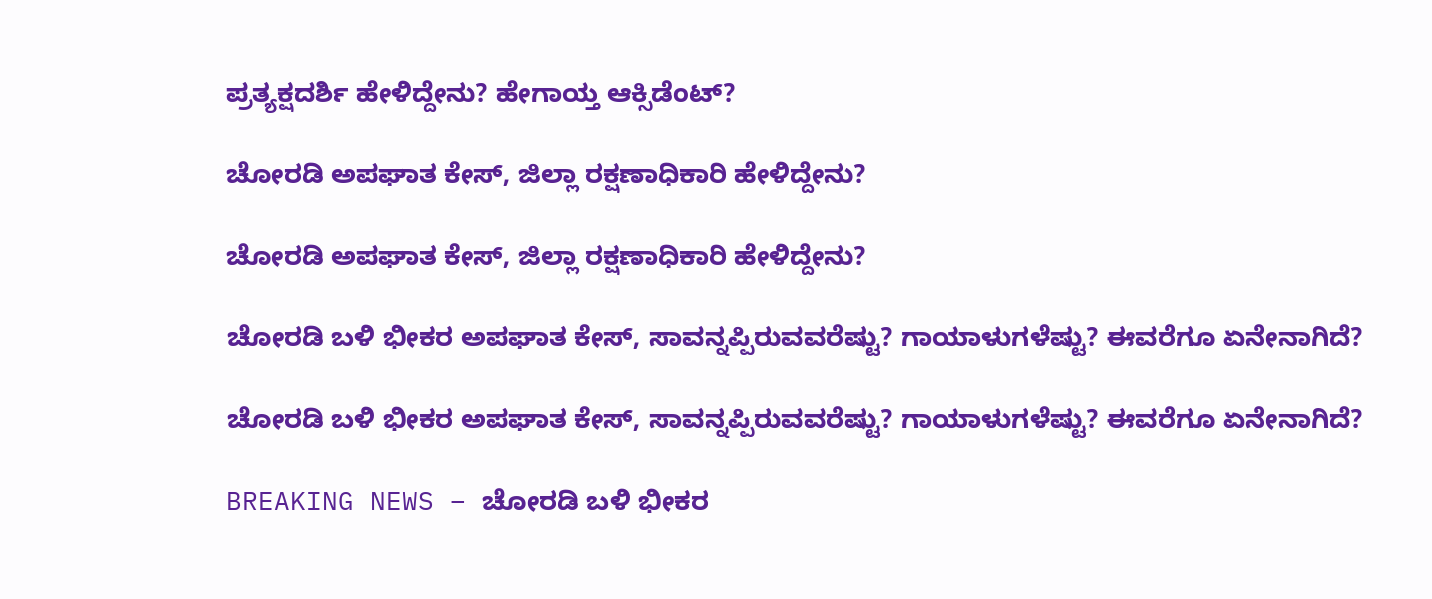ಪ್ರತ್ಯಕ್ಷದರ್ಶಿ ಹೇಳಿದ್ದೇನು? ಹೇಗಾಯ್ತ ಆಕ್ಸಿಡೆಂಟ್‌?

ಚೋರಡಿ ಅಪಘಾತ ಕೇಸ್‌, ಜಿಲ್ಲಾ ರಕ್ಷಣಾಧಿಕಾರಿ ಹೇಳಿದ್ದೇನು?

ಚೋರಡಿ ಅಪಘಾತ ಕೇಸ್‌, ಜಿಲ್ಲಾ ರಕ್ಷಣಾಧಿಕಾರಿ ಹೇಳಿದ್ದೇನು?

ಚೋರಡಿ ಬಳಿ ಭೀಕರ ಅಪಘಾತ ಕೇಸ್‌, ಸಾವನ್ನಪ್ಪಿರುವವರೆಷ್ಟು? ಗಾಯಾಳುಗಳೆಷ್ಟು? ಈವರೆಗೂ ಏನೇನಾಗಿದೆ?

ಚೋರಡಿ ಬಳಿ ಭೀಕರ ಅಪಘಾತ ಕೇಸ್‌, ಸಾವನ್ನಪ್ಪಿರುವವರೆಷ್ಟು? ಗಾಯಾಳುಗಳೆಷ್ಟು? ಈವರೆಗೂ ಏನೇನಾಗಿದೆ?

BREAKING NEWS – ಚೋರಡಿ ಬಳಿ ಭೀಕರ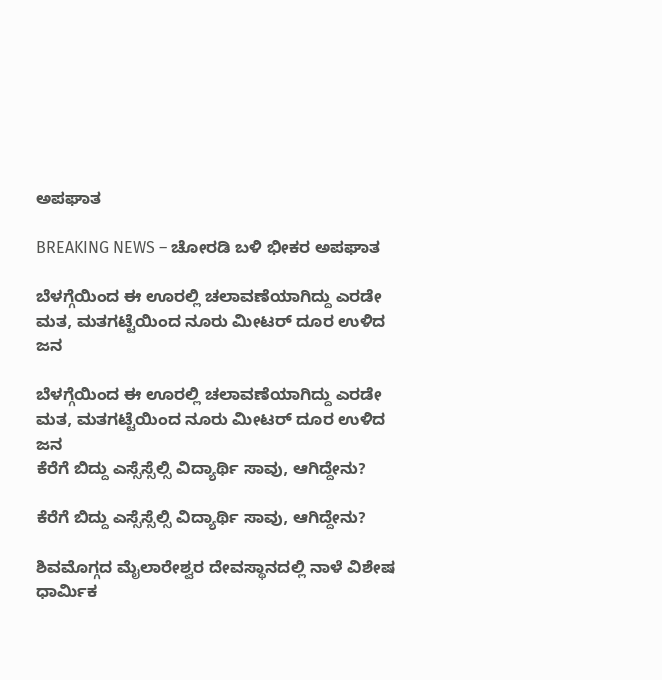ಅಪಘಾತ

BREAKING NEWS – ಚೋರಡಿ ಬಳಿ ಭೀಕರ ಅಪಘಾತ

ಬೆಳಗ್ಗೆಯಿಂದ ಈ ಊರಲ್ಲಿ ಚಲಾವಣೆಯಾಗಿದ್ದು ಎರಡೇ ಮತ, ಮತಗಟ್ಟೆಯಿಂದ ನೂರು ಮೀಟರ್‌ ದೂರ ಉಳಿದ ಜನ

ಬೆಳಗ್ಗೆಯಿಂದ ಈ ಊರಲ್ಲಿ ಚಲಾವಣೆಯಾಗಿದ್ದು ಎರಡೇ ಮತ, ಮತಗಟ್ಟೆಯಿಂದ ನೂರು ಮೀಟರ್‌ ದೂರ ಉಳಿದ ಜನ
ಕೆರೆಗೆ ಬಿದ್ದು ಎಸ್ಸೆಸ್ಸೆಲ್ಸಿ ವಿದ್ಯಾರ್ಥಿ ಸಾವು, ಆಗಿದ್ದೇನು?

ಕೆರೆಗೆ ಬಿದ್ದು ಎಸ್ಸೆಸ್ಸೆಲ್ಸಿ ವಿದ್ಯಾರ್ಥಿ ಸಾವು, ಆಗಿದ್ದೇನು?

ಶಿವಮೊಗ್ಗದ ಮೈಲಾರೇಶ್ವರ ದೇವಸ್ಥಾನದಲ್ಲಿ ನಾಳೆ ವಿಶೇಷ ಧಾರ್ಮಿಕ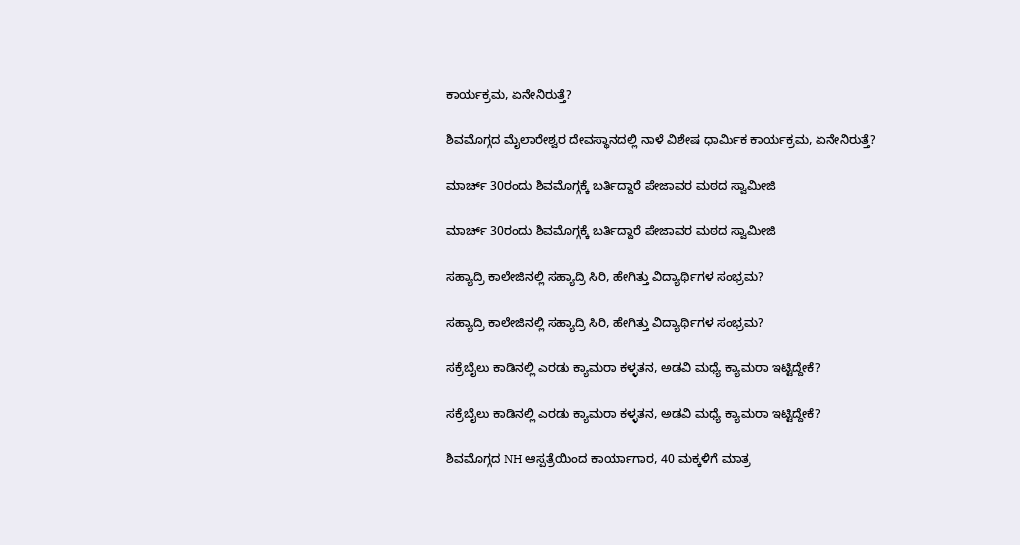ಕಾರ್ಯಕ್ರಮ, ಏನೇನಿರುತ್ತೆ?

ಶಿವಮೊಗ್ಗದ ಮೈಲಾರೇಶ್ವರ ದೇವಸ್ಥಾನದಲ್ಲಿ ನಾಳೆ ವಿಶೇಷ ಧಾರ್ಮಿಕ ಕಾರ್ಯಕ್ರಮ, ಏನೇನಿರುತ್ತೆ?

ಮಾರ್ಚ್‌ 30ರಂದು ಶಿವಮೊಗ್ಗಕ್ಕೆ ಬರ್ತಿದ್ದಾರೆ ಪೇಜಾವರ ಮಠದ ಸ್ವಾಮೀಜಿ

ಮಾರ್ಚ್‌ 30ರಂದು ಶಿವಮೊಗ್ಗಕ್ಕೆ ಬರ್ತಿದ್ದಾರೆ ಪೇಜಾವರ ಮಠದ ಸ್ವಾಮೀಜಿ

ಸಹ್ಯಾದ್ರಿ ಕಾಲೇಜಿನಲ್ಲಿ ಸಹ್ಯಾದ್ರಿ ಸಿರಿ, ಹೇಗಿತ್ತು ವಿದ್ಯಾರ್ಥಿಗಳ ಸಂಭ್ರಮ?

ಸಹ್ಯಾದ್ರಿ ಕಾಲೇಜಿನಲ್ಲಿ ಸಹ್ಯಾದ್ರಿ ಸಿರಿ, ಹೇಗಿತ್ತು ವಿದ್ಯಾರ್ಥಿಗಳ ಸಂಭ್ರಮ?

ಸಕ್ರೆಬೈಲು ಕಾಡಿನಲ್ಲಿ ಎರಡು ಕ್ಯಾಮರಾ ಕಳ್ಳತನ, ಅಡವಿ ಮಧ್ಯೆ ಕ್ಯಾಮರಾ ಇಟ್ಟಿದ್ದೇಕೆ?

ಸಕ್ರೆಬೈಲು ಕಾಡಿನಲ್ಲಿ ಎರಡು ಕ್ಯಾಮರಾ ಕಳ್ಳತನ, ಅಡವಿ ಮಧ್ಯೆ ಕ್ಯಾಮರಾ ಇಟ್ಟಿದ್ದೇಕೆ?

ಶಿವಮೊಗ್ಗದ NH ಆಸ್ಪತ್ರೆಯಿಂದ ಕಾರ್ಯಾಗಾರ, 40 ಮಕ್ಕಳಿಗೆ ಮಾತ್ರ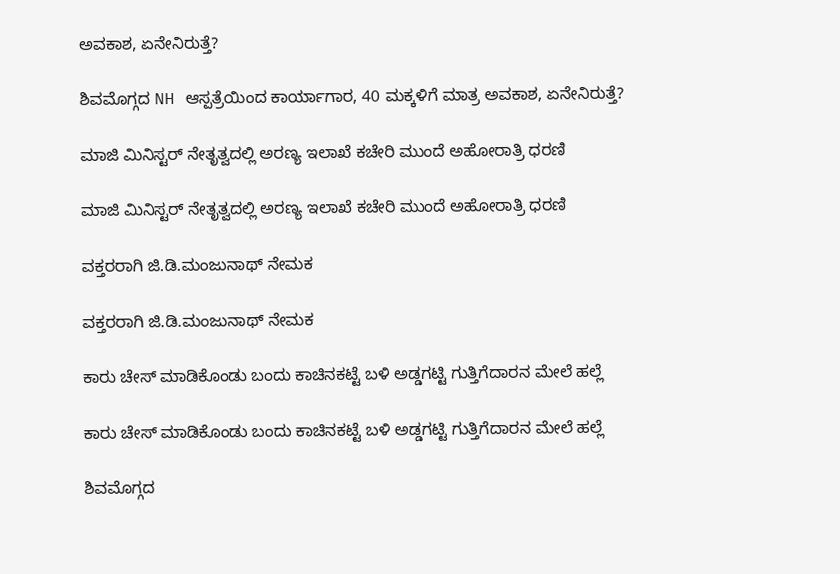ಅವಕಾಶ, ಏನೇನಿರುತ್ತೆ?

ಶಿವಮೊಗ್ಗದ NH ಆಸ್ಪತ್ರೆಯಿಂದ ಕಾರ್ಯಾಗಾರ, 40 ಮಕ್ಕಳಿಗೆ ಮಾತ್ರ ಅವಕಾಶ, ಏನೇನಿರುತ್ತೆ?

ಮಾಜಿ ಮಿನಿಸ್ಟರ್‌ ನೇತೃತ್ವದಲ್ಲಿ ಅರಣ್ಯ ಇಲಾಖೆ ಕಚೇರಿ ಮುಂದೆ ಅಹೋರಾತ್ರಿ ಧರಣಿ

ಮಾಜಿ ಮಿನಿಸ್ಟರ್‌ ನೇತೃತ್ವದಲ್ಲಿ ಅರಣ್ಯ ಇಲಾಖೆ ಕಚೇರಿ ಮುಂದೆ ಅಹೋರಾತ್ರಿ ಧರಣಿ

ವಕ್ತರರಾಗಿ ಜಿ.ಡಿ.ಮಂಜುನಾಥ್‌ ನೇಮಕ

ವಕ್ತರರಾಗಿ ಜಿ.ಡಿ.ಮಂಜುನಾಥ್‌ ನೇಮಕ

ಕಾರು ಚೇಸ್‌ ಮಾಡಿಕೊಂಡು ಬಂದು ಕಾಚಿನಕಟ್ಟೆ ಬಳಿ ಅಡ್ಡಗಟ್ಟಿ ಗುತ್ತಿಗೆದಾರನ ಮೇಲೆ ಹಲ್ಲೆ

ಕಾರು ಚೇಸ್‌ ಮಾಡಿಕೊಂಡು ಬಂದು ಕಾಚಿನಕಟ್ಟೆ ಬಳಿ ಅಡ್ಡಗಟ್ಟಿ ಗುತ್ತಿಗೆದಾರನ ಮೇಲೆ ಹಲ್ಲೆ

ಶಿವಮೊಗ್ಗದ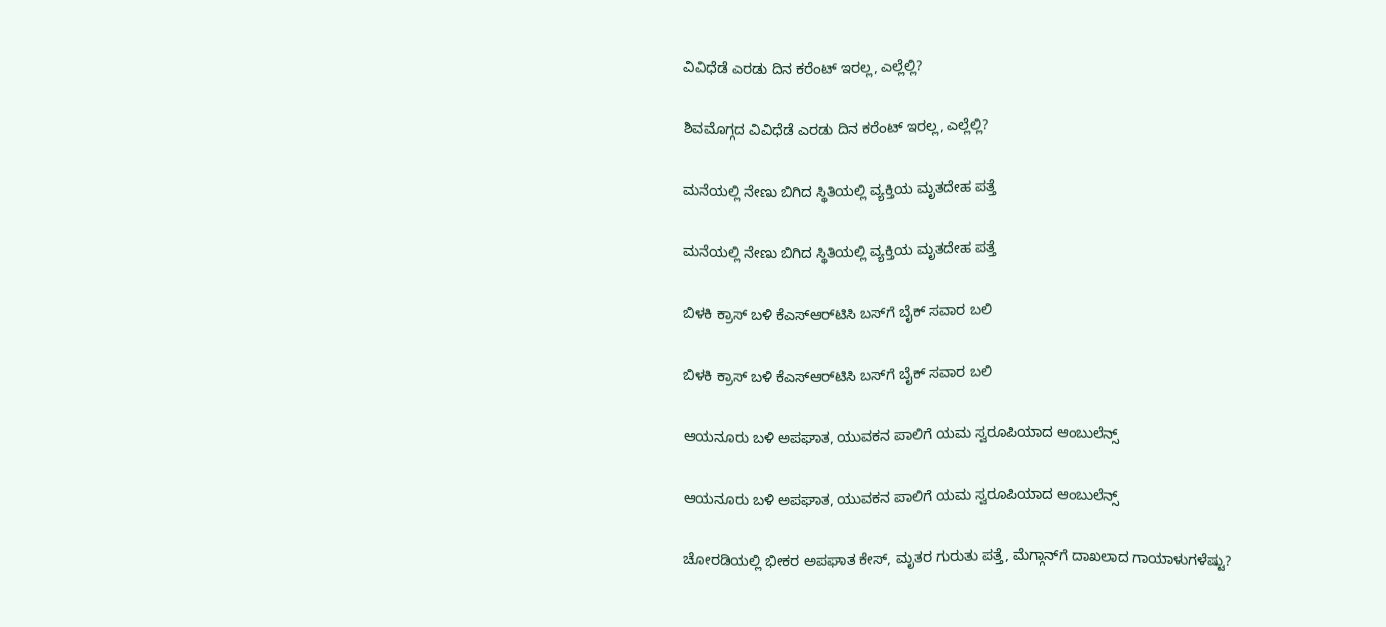ವಿವಿಧೆಡೆ ಎರಡು ದಿನ ಕರೆಂಟ್‌ ಇರಲ್ಲ, ಎಲ್ಲೆಲ್ಲಿ?

ಶಿವಮೊಗ್ಗದ ವಿವಿಧೆಡೆ ಎರಡು ದಿನ ಕರೆಂಟ್‌ ಇರಲ್ಲ, ಎಲ್ಲೆಲ್ಲಿ?

ಮನೆಯಲ್ಲಿ ನೇಣು ಬಿಗಿದ ಸ್ಥಿತಿಯಲ್ಲಿ ವ್ಯಕ್ತಿಯ ಮೃತದೇಹ ಪತ್ತೆ

ಮನೆಯಲ್ಲಿ ನೇಣು ಬಿಗಿದ ಸ್ಥಿತಿಯಲ್ಲಿ ವ್ಯಕ್ತಿಯ ಮೃತದೇಹ ಪತ್ತೆ

ಬಿಳಕಿ ಕ್ರಾಸ್‌ ಬಳಿ ಕೆಎಸ್‌ಆರ್‌ಟಿಸಿ ಬಸ್‌ಗೆ ಬೈಕ್‌ ಸವಾರ ಬಲಿ

ಬಿಳಕಿ ಕ್ರಾಸ್‌ ಬಳಿ ಕೆಎಸ್‌ಆರ್‌ಟಿಸಿ ಬಸ್‌ಗೆ ಬೈಕ್‌ ಸವಾರ ಬಲಿ

ಆಯನೂರು ಬಳಿ ಅಪಘಾತ, ಯುವಕನ ಪಾಲಿಗೆ ಯಮ ಸ್ವರೂಪಿಯಾದ ಆಂಬುಲೆನ್ಸ್‌

ಆಯನೂರು ಬಳಿ ಅಪಘಾತ, ಯುವಕನ ಪಾಲಿಗೆ ಯಮ ಸ್ವರೂಪಿಯಾದ ಆಂಬುಲೆನ್ಸ್‌

ಚೋರಡಿಯಲ್ಲಿ ಭೀಕರ ಅಪಘಾತ ಕೇಸ್‌, ಮೃತರ ಗುರುತು ಪತ್ತೆ, ಮೆಗ್ಗಾನ್‌ಗೆ ದಾಖಲಾದ ಗಾಯಾಳುಗಳೆಷ್ಟು?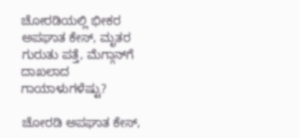ಚೋರಡಿಯಲ್ಲಿ ಭೀಕರ ಅಪಘಾತ ಕೇಸ್‌, ಮೃತರ ಗುರುತು ಪತ್ತೆ, ಮೆಗ್ಗಾನ್‌ಗೆ ದಾಖಲಾದ ಗಾಯಾಳುಗಳೆಷ್ಟು?

ಚೋರಡಿ ಅಪಘಾತ ಕೇಸ್‌,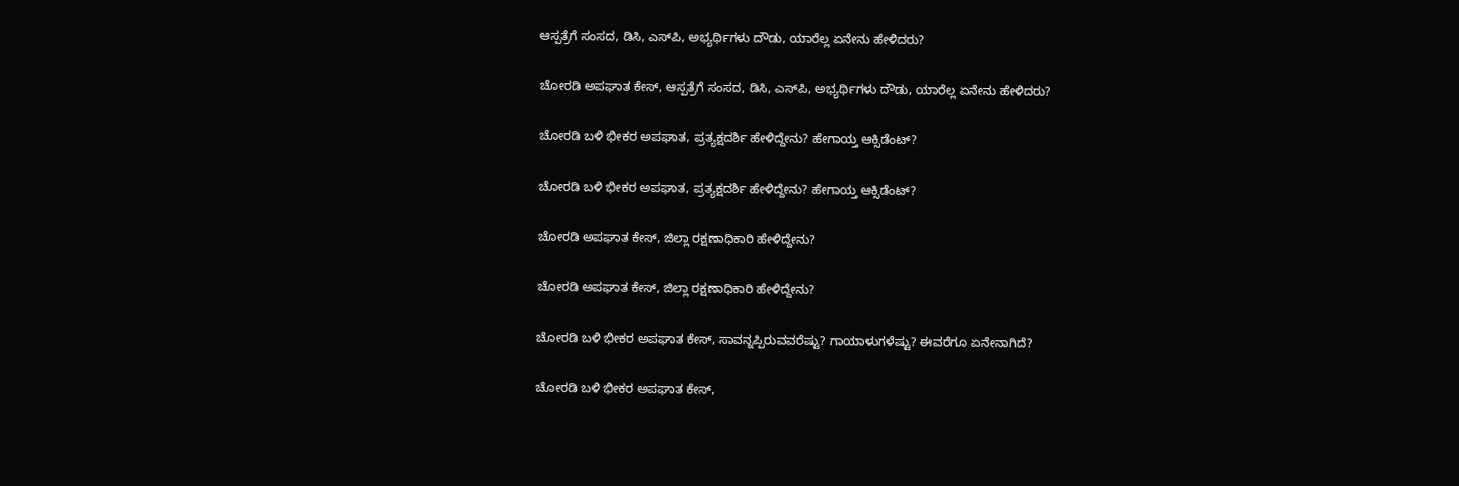ಆಸ್ಪತ್ರೆಗೆ ಸಂಸದ, ಡಿಸಿ, ಎಸ್‌ಪಿ, ಅಭ್ಯರ್ಥಿಗಳು ದೌಡು, ಯಾರೆಲ್ಲ ಏನೇನು ಹೇಳಿದರು?

ಚೋರಡಿ ಅಪಘಾತ ಕೇಸ್‌, ಆಸ್ಪತ್ರೆಗೆ ಸಂಸದ, ಡಿಸಿ, ಎಸ್‌ಪಿ, ಅಭ್ಯರ್ಥಿಗಳು ದೌಡು, ಯಾರೆಲ್ಲ ಏನೇನು ಹೇಳಿದರು?

ಚೋರಡಿ ಬಳಿ ಭೀಕರ ಅಪಘಾತ, ಪ್ರತ್ಯಕ್ಷದರ್ಶಿ ಹೇಳಿದ್ದೇನು? ಹೇಗಾಯ್ತ ಆಕ್ಸಿಡೆಂಟ್‌?

ಚೋರಡಿ ಬಳಿ ಭೀಕರ ಅಪಘಾತ, ಪ್ರತ್ಯಕ್ಷದರ್ಶಿ ಹೇಳಿದ್ದೇನು? ಹೇಗಾಯ್ತ ಆಕ್ಸಿಡೆಂಟ್‌?

ಚೋರಡಿ ಅಪಘಾತ ಕೇಸ್‌, ಜಿಲ್ಲಾ ರಕ್ಷಣಾಧಿಕಾರಿ ಹೇಳಿದ್ದೇನು?

ಚೋರಡಿ ಅಪಘಾತ ಕೇಸ್‌, ಜಿಲ್ಲಾ ರಕ್ಷಣಾಧಿಕಾರಿ ಹೇಳಿದ್ದೇನು?

ಚೋರಡಿ ಬಳಿ ಭೀಕರ ಅಪಘಾತ ಕೇಸ್‌, ಸಾವನ್ನಪ್ಪಿರುವವರೆಷ್ಟು? ಗಾಯಾಳುಗಳೆಷ್ಟು? ಈವರೆಗೂ ಏನೇನಾಗಿದೆ?

ಚೋರಡಿ ಬಳಿ ಭೀಕರ ಅಪಘಾತ ಕೇಸ್‌,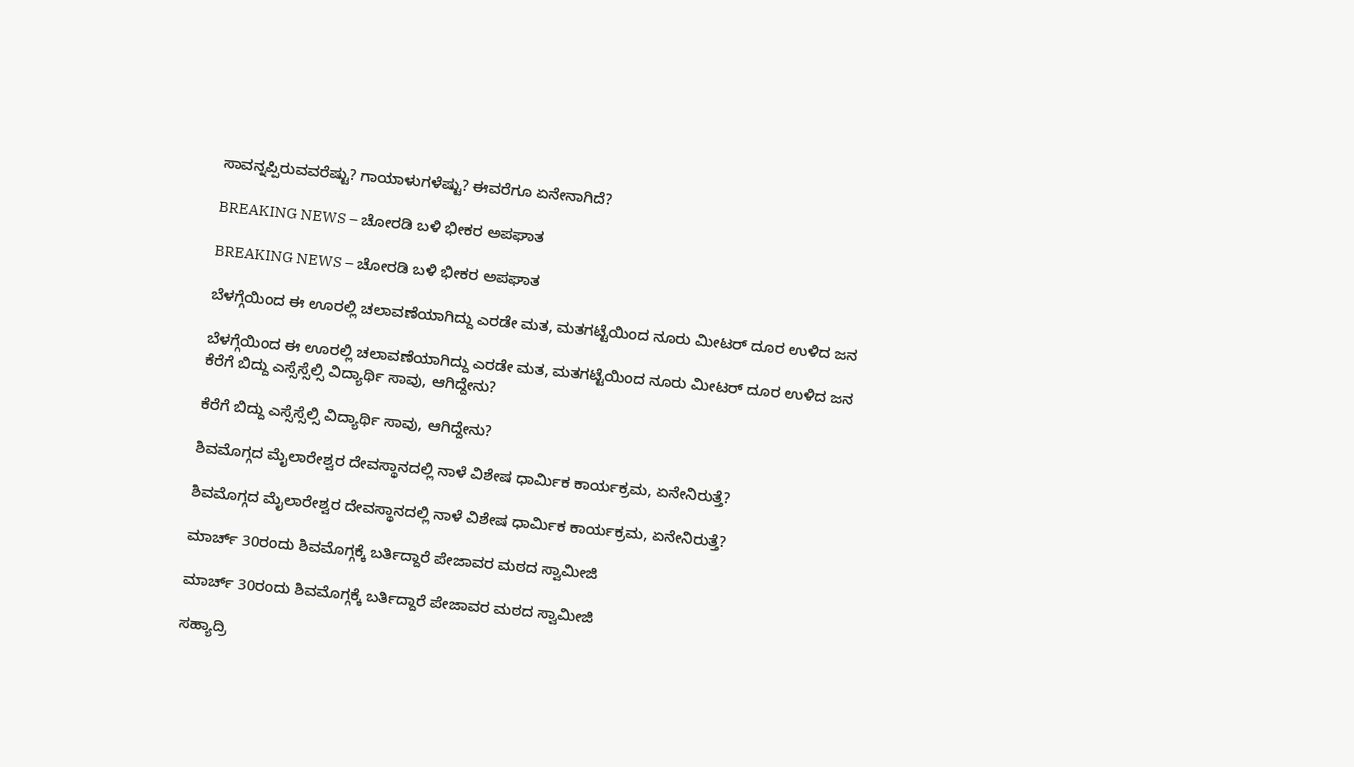ಸಾವನ್ನಪ್ಪಿರುವವರೆಷ್ಟು? ಗಾಯಾಳುಗಳೆಷ್ಟು? ಈವರೆಗೂ ಏನೇನಾಗಿದೆ?

BREAKING NEWS – ಚೋರಡಿ ಬಳಿ ಭೀಕರ ಅಪಘಾತ

BREAKING NEWS – ಚೋರಡಿ ಬಳಿ ಭೀಕರ ಅಪಘಾತ

ಬೆಳಗ್ಗೆಯಿಂದ ಈ ಊರಲ್ಲಿ ಚಲಾವಣೆಯಾಗಿದ್ದು ಎರಡೇ ಮತ, ಮತಗಟ್ಟೆಯಿಂದ ನೂರು ಮೀಟರ್‌ ದೂರ ಉಳಿದ ಜನ

ಬೆಳಗ್ಗೆಯಿಂದ ಈ ಊರಲ್ಲಿ ಚಲಾವಣೆಯಾಗಿದ್ದು ಎರಡೇ ಮತ, ಮತಗಟ್ಟೆಯಿಂದ ನೂರು ಮೀಟರ್‌ ದೂರ ಉಳಿದ ಜನ
ಕೆರೆಗೆ ಬಿದ್ದು ಎಸ್ಸೆಸ್ಸೆಲ್ಸಿ ವಿದ್ಯಾರ್ಥಿ ಸಾವು, ಆಗಿದ್ದೇನು?

ಕೆರೆಗೆ ಬಿದ್ದು ಎಸ್ಸೆಸ್ಸೆಲ್ಸಿ ವಿದ್ಯಾರ್ಥಿ ಸಾವು, ಆಗಿದ್ದೇನು?

ಶಿವಮೊಗ್ಗದ ಮೈಲಾರೇಶ್ವರ ದೇವಸ್ಥಾನದಲ್ಲಿ ನಾಳೆ ವಿಶೇಷ ಧಾರ್ಮಿಕ ಕಾರ್ಯಕ್ರಮ, ಏನೇನಿರುತ್ತೆ?

ಶಿವಮೊಗ್ಗದ ಮೈಲಾರೇಶ್ವರ ದೇವಸ್ಥಾನದಲ್ಲಿ ನಾಳೆ ವಿಶೇಷ ಧಾರ್ಮಿಕ ಕಾರ್ಯಕ್ರಮ, ಏನೇನಿರುತ್ತೆ?

ಮಾರ್ಚ್‌ 30ರಂದು ಶಿವಮೊಗ್ಗಕ್ಕೆ ಬರ್ತಿದ್ದಾರೆ ಪೇಜಾವರ ಮಠದ ಸ್ವಾಮೀಜಿ

ಮಾರ್ಚ್‌ 30ರಂದು ಶಿವಮೊಗ್ಗಕ್ಕೆ ಬರ್ತಿದ್ದಾರೆ ಪೇಜಾವರ ಮಠದ ಸ್ವಾಮೀಜಿ

ಸಹ್ಯಾದ್ರಿ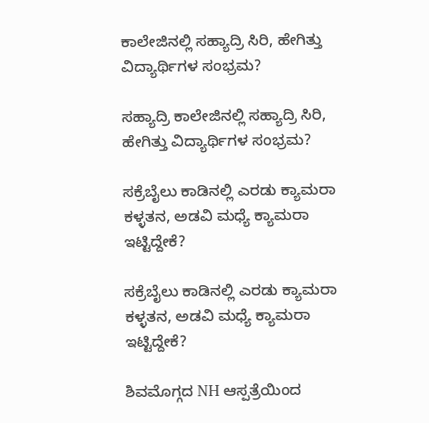ಕಾಲೇಜಿನಲ್ಲಿ ಸಹ್ಯಾದ್ರಿ ಸಿರಿ, ಹೇಗಿತ್ತು ವಿದ್ಯಾರ್ಥಿಗಳ ಸಂಭ್ರಮ?

ಸಹ್ಯಾದ್ರಿ ಕಾಲೇಜಿನಲ್ಲಿ ಸಹ್ಯಾದ್ರಿ ಸಿರಿ, ಹೇಗಿತ್ತು ವಿದ್ಯಾರ್ಥಿಗಳ ಸಂಭ್ರಮ?

ಸಕ್ರೆಬೈಲು ಕಾಡಿನಲ್ಲಿ ಎರಡು ಕ್ಯಾಮರಾ ಕಳ್ಳತನ, ಅಡವಿ ಮಧ್ಯೆ ಕ್ಯಾಮರಾ ಇಟ್ಟಿದ್ದೇಕೆ?

ಸಕ್ರೆಬೈಲು ಕಾಡಿನಲ್ಲಿ ಎರಡು ಕ್ಯಾಮರಾ ಕಳ್ಳತನ, ಅಡವಿ ಮಧ್ಯೆ ಕ್ಯಾಮರಾ ಇಟ್ಟಿದ್ದೇಕೆ?

ಶಿವಮೊಗ್ಗದ NH ಆಸ್ಪತ್ರೆಯಿಂದ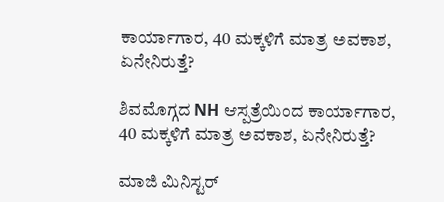ಕಾರ್ಯಾಗಾರ, 40 ಮಕ್ಕಳಿಗೆ ಮಾತ್ರ ಅವಕಾಶ, ಏನೇನಿರುತ್ತೆ?

ಶಿವಮೊಗ್ಗದ NH ಆಸ್ಪತ್ರೆಯಿಂದ ಕಾರ್ಯಾಗಾರ, 40 ಮಕ್ಕಳಿಗೆ ಮಾತ್ರ ಅವಕಾಶ, ಏನೇನಿರುತ್ತೆ?

ಮಾಜಿ ಮಿನಿಸ್ಟರ್‌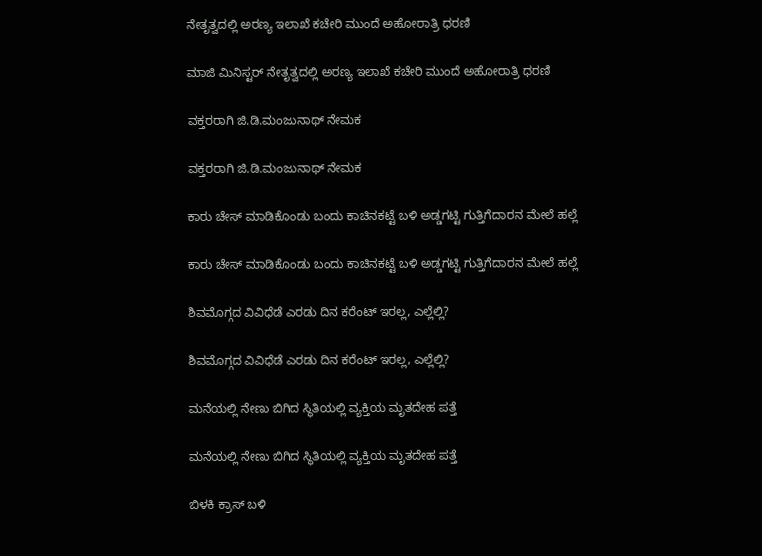ನೇತೃತ್ವದಲ್ಲಿ ಅರಣ್ಯ ಇಲಾಖೆ ಕಚೇರಿ ಮುಂದೆ ಅಹೋರಾತ್ರಿ ಧರಣಿ

ಮಾಜಿ ಮಿನಿಸ್ಟರ್‌ ನೇತೃತ್ವದಲ್ಲಿ ಅರಣ್ಯ ಇಲಾಖೆ ಕಚೇರಿ ಮುಂದೆ ಅಹೋರಾತ್ರಿ ಧರಣಿ

ವಕ್ತರರಾಗಿ ಜಿ.ಡಿ.ಮಂಜುನಾಥ್‌ ನೇಮಕ

ವಕ್ತರರಾಗಿ ಜಿ.ಡಿ.ಮಂಜುನಾಥ್‌ ನೇಮಕ

ಕಾರು ಚೇಸ್‌ ಮಾಡಿಕೊಂಡು ಬಂದು ಕಾಚಿನಕಟ್ಟೆ ಬಳಿ ಅಡ್ಡಗಟ್ಟಿ ಗುತ್ತಿಗೆದಾರನ ಮೇಲೆ ಹಲ್ಲೆ

ಕಾರು ಚೇಸ್‌ ಮಾಡಿಕೊಂಡು ಬಂದು ಕಾಚಿನಕಟ್ಟೆ ಬಳಿ ಅಡ್ಡಗಟ್ಟಿ ಗುತ್ತಿಗೆದಾರನ ಮೇಲೆ ಹಲ್ಲೆ

ಶಿವಮೊಗ್ಗದ ವಿವಿಧೆಡೆ ಎರಡು ದಿನ ಕರೆಂಟ್‌ ಇರಲ್ಲ, ಎಲ್ಲೆಲ್ಲಿ?

ಶಿವಮೊಗ್ಗದ ವಿವಿಧೆಡೆ ಎರಡು ದಿನ ಕರೆಂಟ್‌ ಇರಲ್ಲ, ಎಲ್ಲೆಲ್ಲಿ?

ಮನೆಯಲ್ಲಿ ನೇಣು ಬಿಗಿದ ಸ್ಥಿತಿಯಲ್ಲಿ ವ್ಯಕ್ತಿಯ ಮೃತದೇಹ ಪತ್ತೆ

ಮನೆಯಲ್ಲಿ ನೇಣು ಬಿಗಿದ ಸ್ಥಿತಿಯಲ್ಲಿ ವ್ಯಕ್ತಿಯ ಮೃತದೇಹ ಪತ್ತೆ

ಬಿಳಕಿ ಕ್ರಾಸ್‌ ಬಳಿ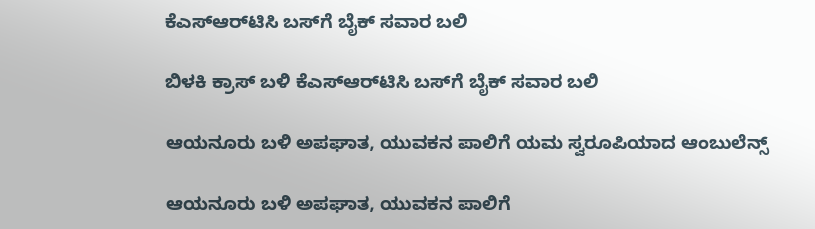ಕೆಎಸ್‌ಆರ್‌ಟಿಸಿ ಬಸ್‌ಗೆ ಬೈಕ್‌ ಸವಾರ ಬಲಿ

ಬಿಳಕಿ ಕ್ರಾಸ್‌ ಬಳಿ ಕೆಎಸ್‌ಆರ್‌ಟಿಸಿ ಬಸ್‌ಗೆ ಬೈಕ್‌ ಸವಾರ ಬಲಿ

ಆಯನೂರು ಬಳಿ ಅಪಘಾತ, ಯುವಕನ ಪಾಲಿಗೆ ಯಮ ಸ್ವರೂಪಿಯಾದ ಆಂಬುಲೆನ್ಸ್‌

ಆಯನೂರು ಬಳಿ ಅಪಘಾತ, ಯುವಕನ ಪಾಲಿಗೆ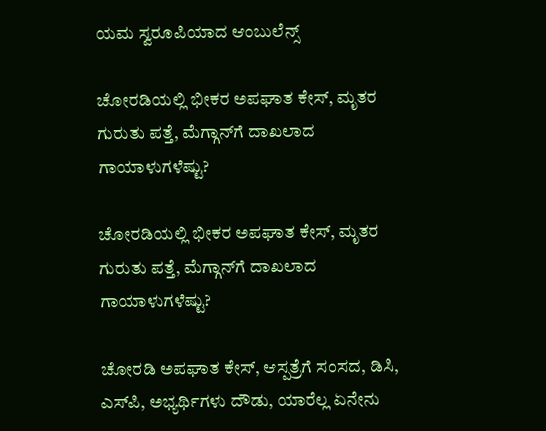ಯಮ ಸ್ವರೂಪಿಯಾದ ಆಂಬುಲೆನ್ಸ್‌

ಚೋರಡಿಯಲ್ಲಿ ಭೀಕರ ಅಪಘಾತ ಕೇಸ್‌, ಮೃತರ ಗುರುತು ಪತ್ತೆ, ಮೆಗ್ಗಾನ್‌ಗೆ ದಾಖಲಾದ ಗಾಯಾಳುಗಳೆಷ್ಟು?

ಚೋರಡಿಯಲ್ಲಿ ಭೀಕರ ಅಪಘಾತ ಕೇಸ್‌, ಮೃತರ ಗುರುತು ಪತ್ತೆ, ಮೆಗ್ಗಾನ್‌ಗೆ ದಾಖಲಾದ ಗಾಯಾಳುಗಳೆಷ್ಟು?

ಚೋರಡಿ ಅಪಘಾತ ಕೇಸ್‌, ಆಸ್ಪತ್ರೆಗೆ ಸಂಸದ, ಡಿಸಿ, ಎಸ್‌ಪಿ, ಅಭ್ಯರ್ಥಿಗಳು ದೌಡು, ಯಾರೆಲ್ಲ ಏನೇನು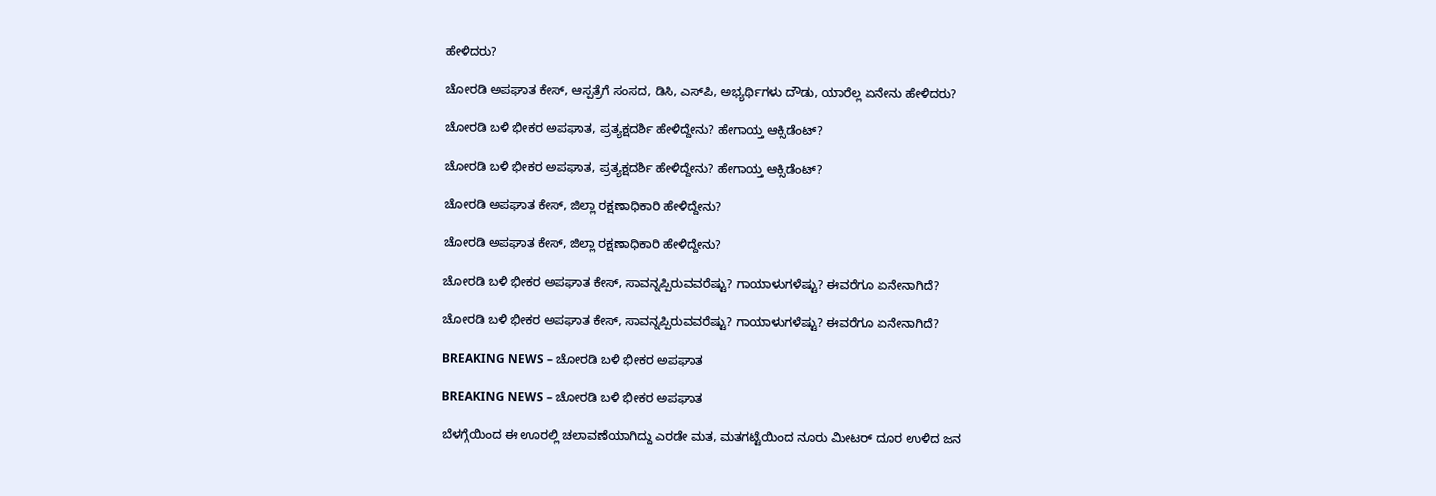ಹೇಳಿದರು?

ಚೋರಡಿ ಅಪಘಾತ ಕೇಸ್‌, ಆಸ್ಪತ್ರೆಗೆ ಸಂಸದ, ಡಿಸಿ, ಎಸ್‌ಪಿ, ಅಭ್ಯರ್ಥಿಗಳು ದೌಡು, ಯಾರೆಲ್ಲ ಏನೇನು ಹೇಳಿದರು?

ಚೋರಡಿ ಬಳಿ ಭೀಕರ ಅಪಘಾತ, ಪ್ರತ್ಯಕ್ಷದರ್ಶಿ ಹೇಳಿದ್ದೇನು? ಹೇಗಾಯ್ತ ಆಕ್ಸಿಡೆಂಟ್‌?

ಚೋರಡಿ ಬಳಿ ಭೀಕರ ಅಪಘಾತ, ಪ್ರತ್ಯಕ್ಷದರ್ಶಿ ಹೇಳಿದ್ದೇನು? ಹೇಗಾಯ್ತ ಆಕ್ಸಿಡೆಂಟ್‌?

ಚೋರಡಿ ಅಪಘಾತ ಕೇಸ್‌, ಜಿಲ್ಲಾ ರಕ್ಷಣಾಧಿಕಾರಿ ಹೇಳಿದ್ದೇನು?

ಚೋರಡಿ ಅಪಘಾತ ಕೇಸ್‌, ಜಿಲ್ಲಾ ರಕ್ಷಣಾಧಿಕಾರಿ ಹೇಳಿದ್ದೇನು?

ಚೋರಡಿ ಬಳಿ ಭೀಕರ ಅಪಘಾತ ಕೇಸ್‌, ಸಾವನ್ನಪ್ಪಿರುವವರೆಷ್ಟು? ಗಾಯಾಳುಗಳೆಷ್ಟು? ಈವರೆಗೂ ಏನೇನಾಗಿದೆ?

ಚೋರಡಿ ಬಳಿ ಭೀಕರ ಅಪಘಾತ ಕೇಸ್‌, ಸಾವನ್ನಪ್ಪಿರುವವರೆಷ್ಟು? ಗಾಯಾಳುಗಳೆಷ್ಟು? ಈವರೆಗೂ ಏನೇನಾಗಿದೆ?

BREAKING NEWS – ಚೋರಡಿ ಬಳಿ ಭೀಕರ ಅಪಘಾತ

BREAKING NEWS – ಚೋರಡಿ ಬಳಿ ಭೀಕರ ಅಪಘಾತ

ಬೆಳಗ್ಗೆಯಿಂದ ಈ ಊರಲ್ಲಿ ಚಲಾವಣೆಯಾಗಿದ್ದು ಎರಡೇ ಮತ, ಮತಗಟ್ಟೆಯಿಂದ ನೂರು ಮೀಟರ್‌ ದೂರ ಉಳಿದ ಜನ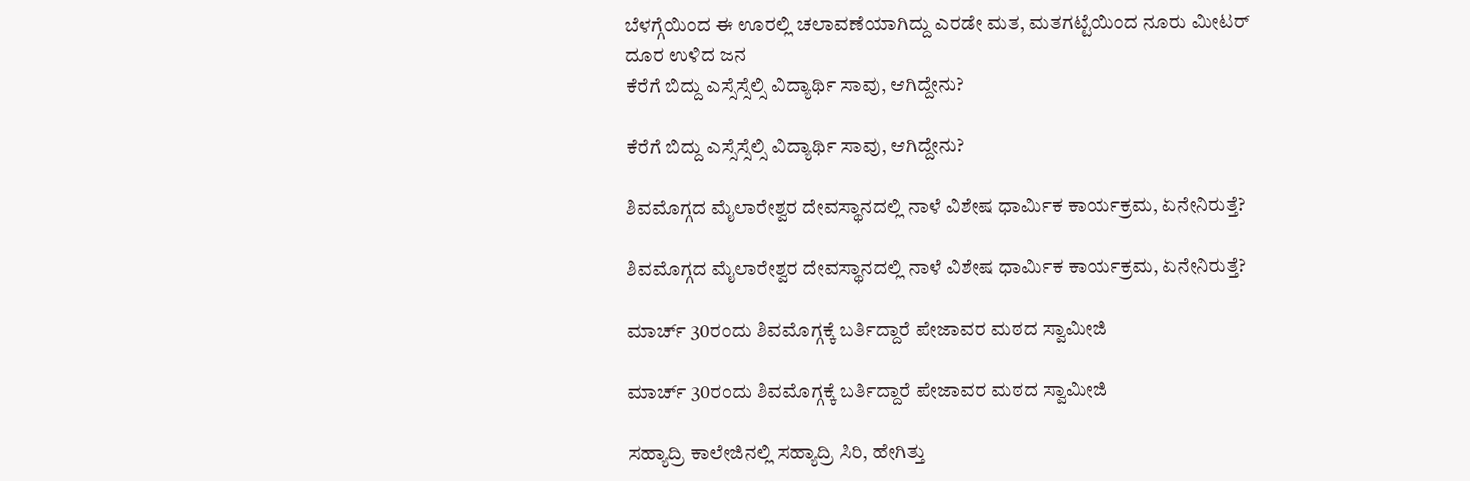ಬೆಳಗ್ಗೆಯಿಂದ ಈ ಊರಲ್ಲಿ ಚಲಾವಣೆಯಾಗಿದ್ದು ಎರಡೇ ಮತ, ಮತಗಟ್ಟೆಯಿಂದ ನೂರು ಮೀಟರ್‌ ದೂರ ಉಳಿದ ಜನ
ಕೆರೆಗೆ ಬಿದ್ದು ಎಸ್ಸೆಸ್ಸೆಲ್ಸಿ ವಿದ್ಯಾರ್ಥಿ ಸಾವು, ಆಗಿದ್ದೇನು?

ಕೆರೆಗೆ ಬಿದ್ದು ಎಸ್ಸೆಸ್ಸೆಲ್ಸಿ ವಿದ್ಯಾರ್ಥಿ ಸಾವು, ಆಗಿದ್ದೇನು?

ಶಿವಮೊಗ್ಗದ ಮೈಲಾರೇಶ್ವರ ದೇವಸ್ಥಾನದಲ್ಲಿ ನಾಳೆ ವಿಶೇಷ ಧಾರ್ಮಿಕ ಕಾರ್ಯಕ್ರಮ, ಏನೇನಿರುತ್ತೆ?

ಶಿವಮೊಗ್ಗದ ಮೈಲಾರೇಶ್ವರ ದೇವಸ್ಥಾನದಲ್ಲಿ ನಾಳೆ ವಿಶೇಷ ಧಾರ್ಮಿಕ ಕಾರ್ಯಕ್ರಮ, ಏನೇನಿರುತ್ತೆ?

ಮಾರ್ಚ್‌ 30ರಂದು ಶಿವಮೊಗ್ಗಕ್ಕೆ ಬರ್ತಿದ್ದಾರೆ ಪೇಜಾವರ ಮಠದ ಸ್ವಾಮೀಜಿ

ಮಾರ್ಚ್‌ 30ರಂದು ಶಿವಮೊಗ್ಗಕ್ಕೆ ಬರ್ತಿದ್ದಾರೆ ಪೇಜಾವರ ಮಠದ ಸ್ವಾಮೀಜಿ

ಸಹ್ಯಾದ್ರಿ ಕಾಲೇಜಿನಲ್ಲಿ ಸಹ್ಯಾದ್ರಿ ಸಿರಿ, ಹೇಗಿತ್ತು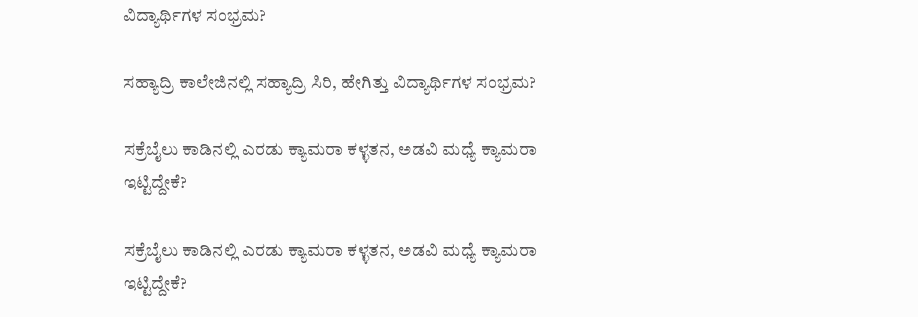ವಿದ್ಯಾರ್ಥಿಗಳ ಸಂಭ್ರಮ?

ಸಹ್ಯಾದ್ರಿ ಕಾಲೇಜಿನಲ್ಲಿ ಸಹ್ಯಾದ್ರಿ ಸಿರಿ, ಹೇಗಿತ್ತು ವಿದ್ಯಾರ್ಥಿಗಳ ಸಂಭ್ರಮ?

ಸಕ್ರೆಬೈಲು ಕಾಡಿನಲ್ಲಿ ಎರಡು ಕ್ಯಾಮರಾ ಕಳ್ಳತನ, ಅಡವಿ ಮಧ್ಯೆ ಕ್ಯಾಮರಾ ಇಟ್ಟಿದ್ದೇಕೆ?

ಸಕ್ರೆಬೈಲು ಕಾಡಿನಲ್ಲಿ ಎರಡು ಕ್ಯಾಮರಾ ಕಳ್ಳತನ, ಅಡವಿ ಮಧ್ಯೆ ಕ್ಯಾಮರಾ ಇಟ್ಟಿದ್ದೇಕೆ?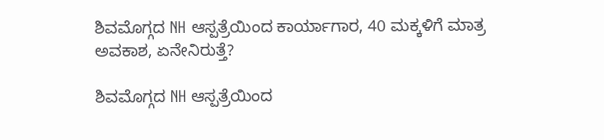ಶಿವಮೊಗ್ಗದ NH ಆಸ್ಪತ್ರೆಯಿಂದ ಕಾರ್ಯಾಗಾರ, 40 ಮಕ್ಕಳಿಗೆ ಮಾತ್ರ ಅವಕಾಶ, ಏನೇನಿರುತ್ತೆ?

ಶಿವಮೊಗ್ಗದ NH ಆಸ್ಪತ್ರೆಯಿಂದ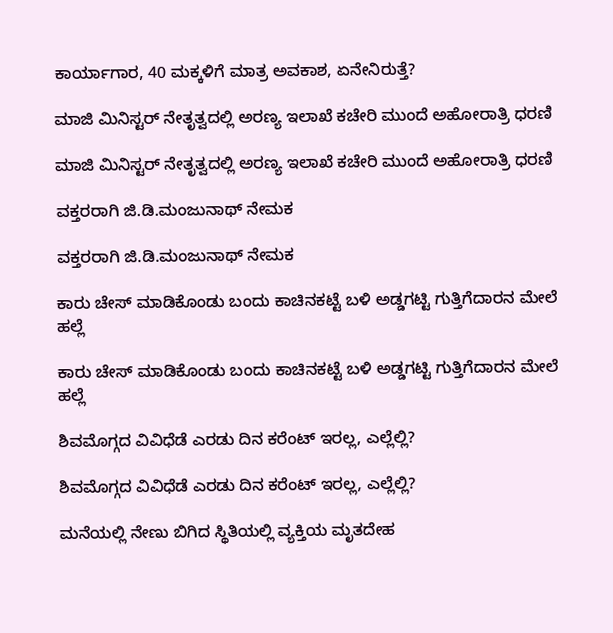ಕಾರ್ಯಾಗಾರ, 40 ಮಕ್ಕಳಿಗೆ ಮಾತ್ರ ಅವಕಾಶ, ಏನೇನಿರುತ್ತೆ?

ಮಾಜಿ ಮಿನಿಸ್ಟರ್‌ ನೇತೃತ್ವದಲ್ಲಿ ಅರಣ್ಯ ಇಲಾಖೆ ಕಚೇರಿ ಮುಂದೆ ಅಹೋರಾತ್ರಿ ಧರಣಿ

ಮಾಜಿ ಮಿನಿಸ್ಟರ್‌ ನೇತೃತ್ವದಲ್ಲಿ ಅರಣ್ಯ ಇಲಾಖೆ ಕಚೇರಿ ಮುಂದೆ ಅಹೋರಾತ್ರಿ ಧರಣಿ

ವಕ್ತರರಾಗಿ ಜಿ.ಡಿ.ಮಂಜುನಾಥ್‌ ನೇಮಕ

ವಕ್ತರರಾಗಿ ಜಿ.ಡಿ.ಮಂಜುನಾಥ್‌ ನೇಮಕ

ಕಾರು ಚೇಸ್‌ ಮಾಡಿಕೊಂಡು ಬಂದು ಕಾಚಿನಕಟ್ಟೆ ಬಳಿ ಅಡ್ಡಗಟ್ಟಿ ಗುತ್ತಿಗೆದಾರನ ಮೇಲೆ ಹಲ್ಲೆ

ಕಾರು ಚೇಸ್‌ ಮಾಡಿಕೊಂಡು ಬಂದು ಕಾಚಿನಕಟ್ಟೆ ಬಳಿ ಅಡ್ಡಗಟ್ಟಿ ಗುತ್ತಿಗೆದಾರನ ಮೇಲೆ ಹಲ್ಲೆ

ಶಿವಮೊಗ್ಗದ ವಿವಿಧೆಡೆ ಎರಡು ದಿನ ಕರೆಂಟ್‌ ಇರಲ್ಲ, ಎಲ್ಲೆಲ್ಲಿ?

ಶಿವಮೊಗ್ಗದ ವಿವಿಧೆಡೆ ಎರಡು ದಿನ ಕರೆಂಟ್‌ ಇರಲ್ಲ, ಎಲ್ಲೆಲ್ಲಿ?

ಮನೆಯಲ್ಲಿ ನೇಣು ಬಿಗಿದ ಸ್ಥಿತಿಯಲ್ಲಿ ವ್ಯಕ್ತಿಯ ಮೃತದೇಹ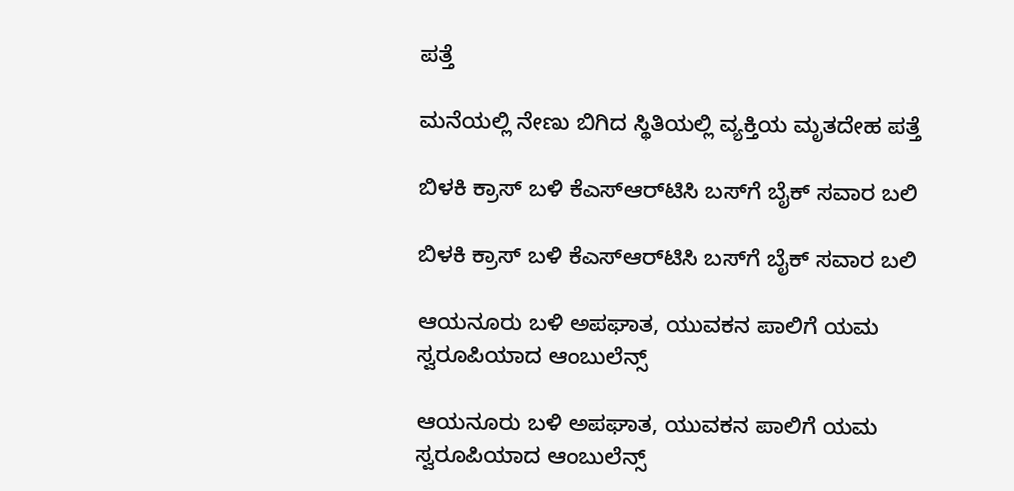ಪತ್ತೆ

ಮನೆಯಲ್ಲಿ ನೇಣು ಬಿಗಿದ ಸ್ಥಿತಿಯಲ್ಲಿ ವ್ಯಕ್ತಿಯ ಮೃತದೇಹ ಪತ್ತೆ

ಬಿಳಕಿ ಕ್ರಾಸ್‌ ಬಳಿ ಕೆಎಸ್‌ಆರ್‌ಟಿಸಿ ಬಸ್‌ಗೆ ಬೈಕ್‌ ಸವಾರ ಬಲಿ

ಬಿಳಕಿ ಕ್ರಾಸ್‌ ಬಳಿ ಕೆಎಸ್‌ಆರ್‌ಟಿಸಿ ಬಸ್‌ಗೆ ಬೈಕ್‌ ಸವಾರ ಬಲಿ

ಆಯನೂರು ಬಳಿ ಅಪಘಾತ, ಯುವಕನ ಪಾಲಿಗೆ ಯಮ ಸ್ವರೂಪಿಯಾದ ಆಂಬುಲೆನ್ಸ್‌

ಆಯನೂರು ಬಳಿ ಅಪಘಾತ, ಯುವಕನ ಪಾಲಿಗೆ ಯಮ ಸ್ವರೂಪಿಯಾದ ಆಂಬುಲೆನ್ಸ್‌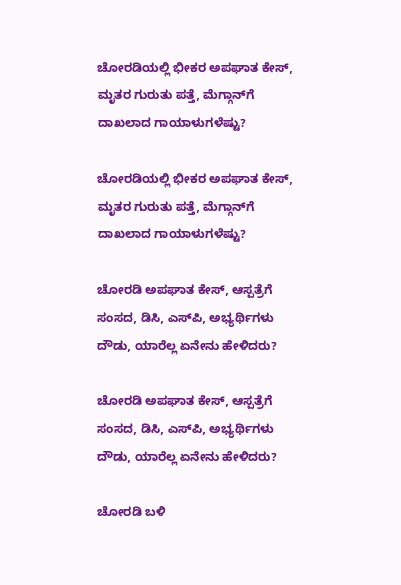ಚೋರಡಿಯಲ್ಲಿ ಭೀಕರ ಅಪಘಾತ ಕೇಸ್‌, ಮೃತರ ಗುರುತು ಪತ್ತೆ, ಮೆಗ್ಗಾನ್‌ಗೆ ದಾಖಲಾದ ಗಾಯಾಳುಗಳೆಷ್ಟು?

ಚೋರಡಿಯಲ್ಲಿ ಭೀಕರ ಅಪಘಾತ ಕೇಸ್‌, ಮೃತರ ಗುರುತು ಪತ್ತೆ, ಮೆಗ್ಗಾನ್‌ಗೆ ದಾಖಲಾದ ಗಾಯಾಳುಗಳೆಷ್ಟು?

ಚೋರಡಿ ಅಪಘಾತ ಕೇಸ್‌, ಆಸ್ಪತ್ರೆಗೆ ಸಂಸದ, ಡಿಸಿ, ಎಸ್‌ಪಿ, ಅಭ್ಯರ್ಥಿಗಳು ದೌಡು, ಯಾರೆಲ್ಲ ಏನೇನು ಹೇಳಿದರು?

ಚೋರಡಿ ಅಪಘಾತ ಕೇಸ್‌, ಆಸ್ಪತ್ರೆಗೆ ಸಂಸದ, ಡಿಸಿ, ಎಸ್‌ಪಿ, ಅಭ್ಯರ್ಥಿಗಳು ದೌಡು, ಯಾರೆಲ್ಲ ಏನೇನು ಹೇಳಿದರು?

ಚೋರಡಿ ಬಳಿ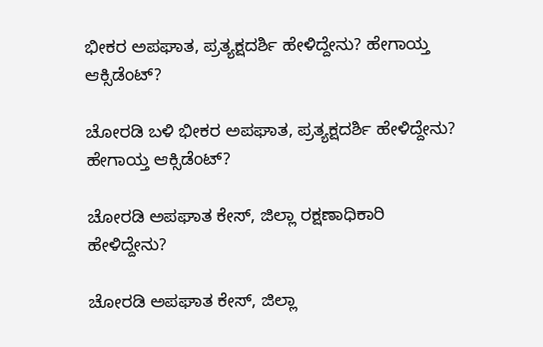ಭೀಕರ ಅಪಘಾತ, ಪ್ರತ್ಯಕ್ಷದರ್ಶಿ ಹೇಳಿದ್ದೇನು? ಹೇಗಾಯ್ತ ಆಕ್ಸಿಡೆಂಟ್‌?

ಚೋರಡಿ ಬಳಿ ಭೀಕರ ಅಪಘಾತ, ಪ್ರತ್ಯಕ್ಷದರ್ಶಿ ಹೇಳಿದ್ದೇನು? ಹೇಗಾಯ್ತ ಆಕ್ಸಿಡೆಂಟ್‌?

ಚೋರಡಿ ಅಪಘಾತ ಕೇಸ್‌, ಜಿಲ್ಲಾ ರಕ್ಷಣಾಧಿಕಾರಿ ಹೇಳಿದ್ದೇನು?

ಚೋರಡಿ ಅಪಘಾತ ಕೇಸ್‌, ಜಿಲ್ಲಾ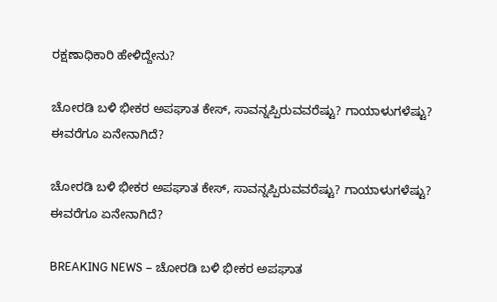ರಕ್ಷಣಾಧಿಕಾರಿ ಹೇಳಿದ್ದೇನು?

ಚೋರಡಿ ಬಳಿ ಭೀಕರ ಅಪಘಾತ ಕೇಸ್‌, ಸಾವನ್ನಪ್ಪಿರುವವರೆಷ್ಟು? ಗಾಯಾಳುಗಳೆಷ್ಟು? ಈವರೆಗೂ ಏನೇನಾಗಿದೆ?

ಚೋರಡಿ ಬಳಿ ಭೀಕರ ಅಪಘಾತ ಕೇಸ್‌, ಸಾವನ್ನಪ್ಪಿರುವವರೆಷ್ಟು? ಗಾಯಾಳುಗಳೆಷ್ಟು? ಈವರೆಗೂ ಏನೇನಾಗಿದೆ?

BREAKING NEWS – ಚೋರಡಿ ಬಳಿ ಭೀಕರ ಅಪಘಾತ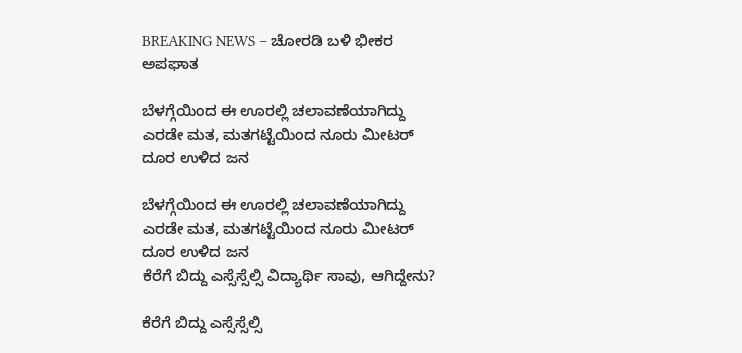BREAKING NEWS – ಚೋರಡಿ ಬಳಿ ಭೀಕರ ಅಪಘಾತ

ಬೆಳಗ್ಗೆಯಿಂದ ಈ ಊರಲ್ಲಿ ಚಲಾವಣೆಯಾಗಿದ್ದು ಎರಡೇ ಮತ, ಮತಗಟ್ಟೆಯಿಂದ ನೂರು ಮೀಟರ್‌ ದೂರ ಉಳಿದ ಜನ

ಬೆಳಗ್ಗೆಯಿಂದ ಈ ಊರಲ್ಲಿ ಚಲಾವಣೆಯಾಗಿದ್ದು ಎರಡೇ ಮತ, ಮತಗಟ್ಟೆಯಿಂದ ನೂರು ಮೀಟರ್‌ ದೂರ ಉಳಿದ ಜನ
ಕೆರೆಗೆ ಬಿದ್ದು ಎಸ್ಸೆಸ್ಸೆಲ್ಸಿ ವಿದ್ಯಾರ್ಥಿ ಸಾವು, ಆಗಿದ್ದೇನು?

ಕೆರೆಗೆ ಬಿದ್ದು ಎಸ್ಸೆಸ್ಸೆಲ್ಸಿ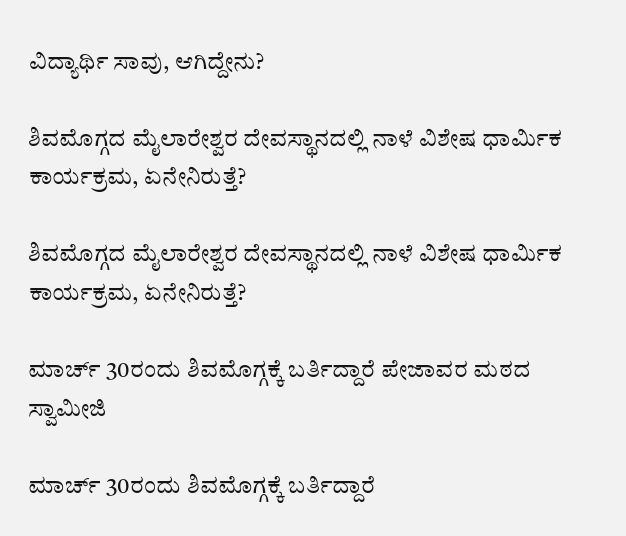ವಿದ್ಯಾರ್ಥಿ ಸಾವು, ಆಗಿದ್ದೇನು?

ಶಿವಮೊಗ್ಗದ ಮೈಲಾರೇಶ್ವರ ದೇವಸ್ಥಾನದಲ್ಲಿ ನಾಳೆ ವಿಶೇಷ ಧಾರ್ಮಿಕ ಕಾರ್ಯಕ್ರಮ, ಏನೇನಿರುತ್ತೆ?

ಶಿವಮೊಗ್ಗದ ಮೈಲಾರೇಶ್ವರ ದೇವಸ್ಥಾನದಲ್ಲಿ ನಾಳೆ ವಿಶೇಷ ಧಾರ್ಮಿಕ ಕಾರ್ಯಕ್ರಮ, ಏನೇನಿರುತ್ತೆ?

ಮಾರ್ಚ್‌ 30ರಂದು ಶಿವಮೊಗ್ಗಕ್ಕೆ ಬರ್ತಿದ್ದಾರೆ ಪೇಜಾವರ ಮಠದ ಸ್ವಾಮೀಜಿ

ಮಾರ್ಚ್‌ 30ರಂದು ಶಿವಮೊಗ್ಗಕ್ಕೆ ಬರ್ತಿದ್ದಾರೆ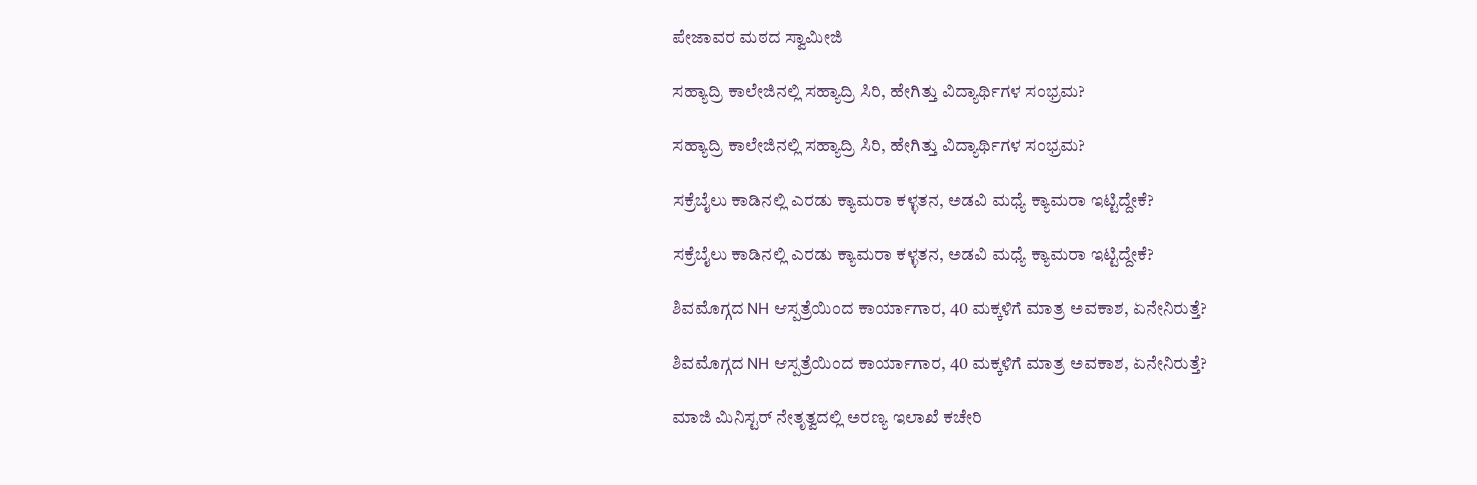ಪೇಜಾವರ ಮಠದ ಸ್ವಾಮೀಜಿ

ಸಹ್ಯಾದ್ರಿ ಕಾಲೇಜಿನಲ್ಲಿ ಸಹ್ಯಾದ್ರಿ ಸಿರಿ, ಹೇಗಿತ್ತು ವಿದ್ಯಾರ್ಥಿಗಳ ಸಂಭ್ರಮ?

ಸಹ್ಯಾದ್ರಿ ಕಾಲೇಜಿನಲ್ಲಿ ಸಹ್ಯಾದ್ರಿ ಸಿರಿ, ಹೇಗಿತ್ತು ವಿದ್ಯಾರ್ಥಿಗಳ ಸಂಭ್ರಮ?

ಸಕ್ರೆಬೈಲು ಕಾಡಿನಲ್ಲಿ ಎರಡು ಕ್ಯಾಮರಾ ಕಳ್ಳತನ, ಅಡವಿ ಮಧ್ಯೆ ಕ್ಯಾಮರಾ ಇಟ್ಟಿದ್ದೇಕೆ?

ಸಕ್ರೆಬೈಲು ಕಾಡಿನಲ್ಲಿ ಎರಡು ಕ್ಯಾಮರಾ ಕಳ್ಳತನ, ಅಡವಿ ಮಧ್ಯೆ ಕ್ಯಾಮರಾ ಇಟ್ಟಿದ್ದೇಕೆ?

ಶಿವಮೊಗ್ಗದ NH ಆಸ್ಪತ್ರೆಯಿಂದ ಕಾರ್ಯಾಗಾರ, 40 ಮಕ್ಕಳಿಗೆ ಮಾತ್ರ ಅವಕಾಶ, ಏನೇನಿರುತ್ತೆ?

ಶಿವಮೊಗ್ಗದ NH ಆಸ್ಪತ್ರೆಯಿಂದ ಕಾರ್ಯಾಗಾರ, 40 ಮಕ್ಕಳಿಗೆ ಮಾತ್ರ ಅವಕಾಶ, ಏನೇನಿರುತ್ತೆ?

ಮಾಜಿ ಮಿನಿಸ್ಟರ್‌ ನೇತೃತ್ವದಲ್ಲಿ ಅರಣ್ಯ ಇಲಾಖೆ ಕಚೇರಿ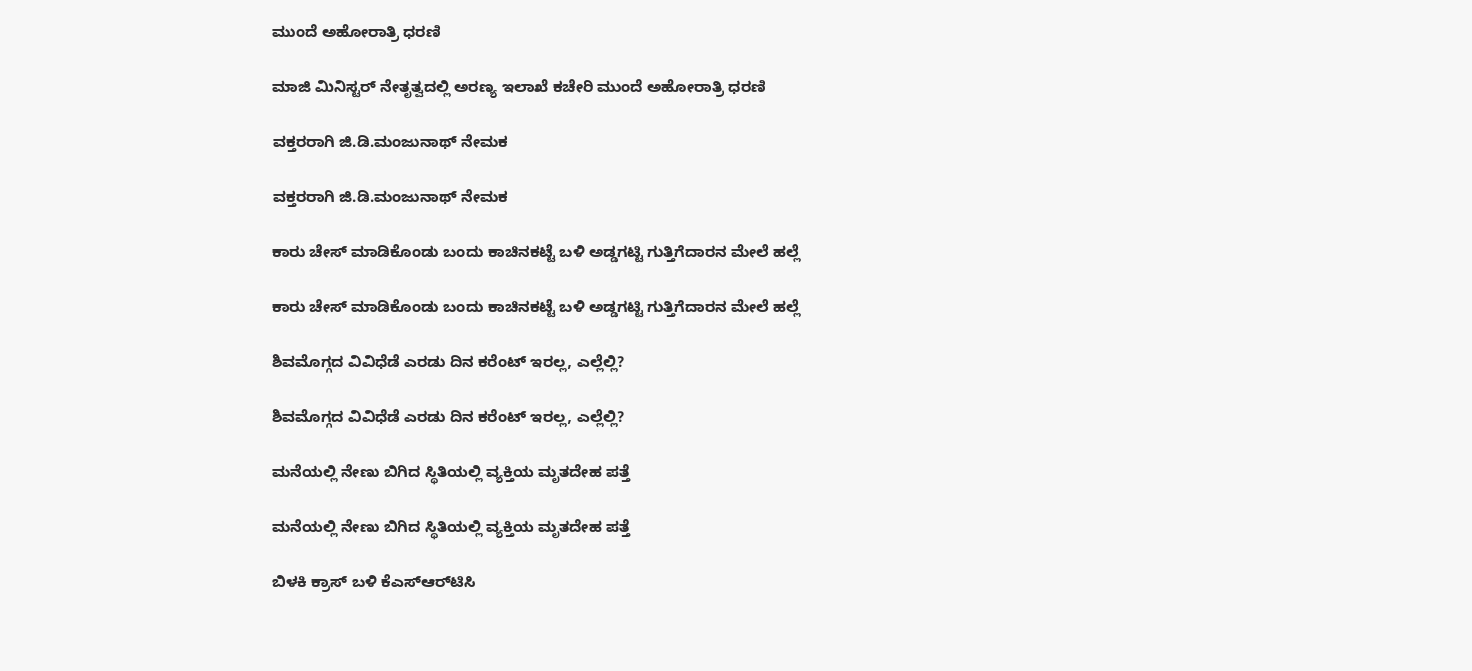ಮುಂದೆ ಅಹೋರಾತ್ರಿ ಧರಣಿ

ಮಾಜಿ ಮಿನಿಸ್ಟರ್‌ ನೇತೃತ್ವದಲ್ಲಿ ಅರಣ್ಯ ಇಲಾಖೆ ಕಚೇರಿ ಮುಂದೆ ಅಹೋರಾತ್ರಿ ಧರಣಿ

ವಕ್ತರರಾಗಿ ಜಿ.ಡಿ.ಮಂಜುನಾಥ್‌ ನೇಮಕ

ವಕ್ತರರಾಗಿ ಜಿ.ಡಿ.ಮಂಜುನಾಥ್‌ ನೇಮಕ

ಕಾರು ಚೇಸ್‌ ಮಾಡಿಕೊಂಡು ಬಂದು ಕಾಚಿನಕಟ್ಟೆ ಬಳಿ ಅಡ್ಡಗಟ್ಟಿ ಗುತ್ತಿಗೆದಾರನ ಮೇಲೆ ಹಲ್ಲೆ

ಕಾರು ಚೇಸ್‌ ಮಾಡಿಕೊಂಡು ಬಂದು ಕಾಚಿನಕಟ್ಟೆ ಬಳಿ ಅಡ್ಡಗಟ್ಟಿ ಗುತ್ತಿಗೆದಾರನ ಮೇಲೆ ಹಲ್ಲೆ

ಶಿವಮೊಗ್ಗದ ವಿವಿಧೆಡೆ ಎರಡು ದಿನ ಕರೆಂಟ್‌ ಇರಲ್ಲ, ಎಲ್ಲೆಲ್ಲಿ?

ಶಿವಮೊಗ್ಗದ ವಿವಿಧೆಡೆ ಎರಡು ದಿನ ಕರೆಂಟ್‌ ಇರಲ್ಲ, ಎಲ್ಲೆಲ್ಲಿ?

ಮನೆಯಲ್ಲಿ ನೇಣು ಬಿಗಿದ ಸ್ಥಿತಿಯಲ್ಲಿ ವ್ಯಕ್ತಿಯ ಮೃತದೇಹ ಪತ್ತೆ

ಮನೆಯಲ್ಲಿ ನೇಣು ಬಿಗಿದ ಸ್ಥಿತಿಯಲ್ಲಿ ವ್ಯಕ್ತಿಯ ಮೃತದೇಹ ಪತ್ತೆ

ಬಿಳಕಿ ಕ್ರಾಸ್‌ ಬಳಿ ಕೆಎಸ್‌ಆರ್‌ಟಿಸಿ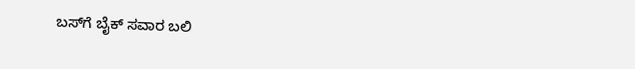ಬಸ್‌ಗೆ ಬೈಕ್‌ ಸವಾರ ಬಲಿ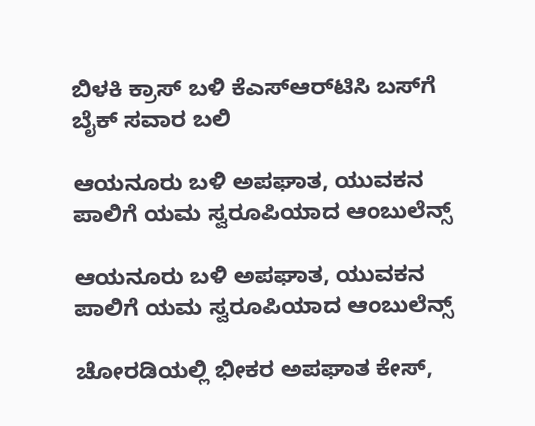ಬಿಳಕಿ ಕ್ರಾಸ್‌ ಬಳಿ ಕೆಎಸ್‌ಆರ್‌ಟಿಸಿ ಬಸ್‌ಗೆ ಬೈಕ್‌ ಸವಾರ ಬಲಿ

ಆಯನೂರು ಬಳಿ ಅಪಘಾತ, ಯುವಕನ ಪಾಲಿಗೆ ಯಮ ಸ್ವರೂಪಿಯಾದ ಆಂಬುಲೆನ್ಸ್‌

ಆಯನೂರು ಬಳಿ ಅಪಘಾತ, ಯುವಕನ ಪಾಲಿಗೆ ಯಮ ಸ್ವರೂಪಿಯಾದ ಆಂಬುಲೆನ್ಸ್‌

ಚೋರಡಿಯಲ್ಲಿ ಭೀಕರ ಅಪಘಾತ ಕೇಸ್‌,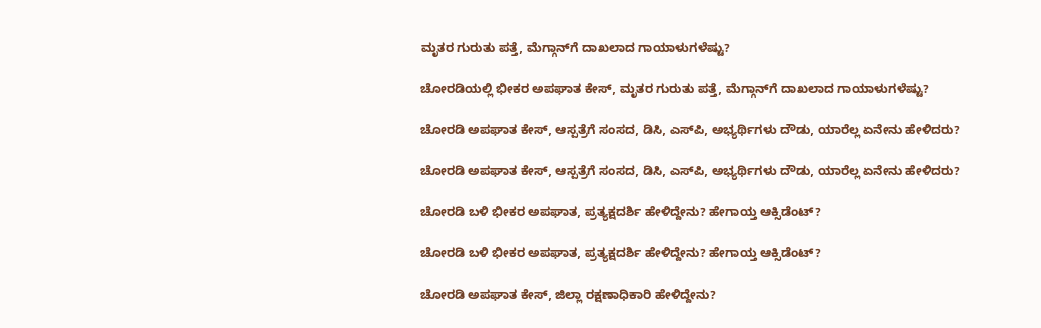ಮೃತರ ಗುರುತು ಪತ್ತೆ, ಮೆಗ್ಗಾನ್‌ಗೆ ದಾಖಲಾದ ಗಾಯಾಳುಗಳೆಷ್ಟು?

ಚೋರಡಿಯಲ್ಲಿ ಭೀಕರ ಅಪಘಾತ ಕೇಸ್‌, ಮೃತರ ಗುರುತು ಪತ್ತೆ, ಮೆಗ್ಗಾನ್‌ಗೆ ದಾಖಲಾದ ಗಾಯಾಳುಗಳೆಷ್ಟು?

ಚೋರಡಿ ಅಪಘಾತ ಕೇಸ್‌, ಆಸ್ಪತ್ರೆಗೆ ಸಂಸದ, ಡಿಸಿ, ಎಸ್‌ಪಿ, ಅಭ್ಯರ್ಥಿಗಳು ದೌಡು, ಯಾರೆಲ್ಲ ಏನೇನು ಹೇಳಿದರು?

ಚೋರಡಿ ಅಪಘಾತ ಕೇಸ್‌, ಆಸ್ಪತ್ರೆಗೆ ಸಂಸದ, ಡಿಸಿ, ಎಸ್‌ಪಿ, ಅಭ್ಯರ್ಥಿಗಳು ದೌಡು, ಯಾರೆಲ್ಲ ಏನೇನು ಹೇಳಿದರು?

ಚೋರಡಿ ಬಳಿ ಭೀಕರ ಅಪಘಾತ, ಪ್ರತ್ಯಕ್ಷದರ್ಶಿ ಹೇಳಿದ್ದೇನು? ಹೇಗಾಯ್ತ ಆಕ್ಸಿಡೆಂಟ್‌?

ಚೋರಡಿ ಬಳಿ ಭೀಕರ ಅಪಘಾತ, ಪ್ರತ್ಯಕ್ಷದರ್ಶಿ ಹೇಳಿದ್ದೇನು? ಹೇಗಾಯ್ತ ಆಕ್ಸಿಡೆಂಟ್‌?

ಚೋರಡಿ ಅಪಘಾತ ಕೇಸ್‌, ಜಿಲ್ಲಾ ರಕ್ಷಣಾಧಿಕಾರಿ ಹೇಳಿದ್ದೇನು?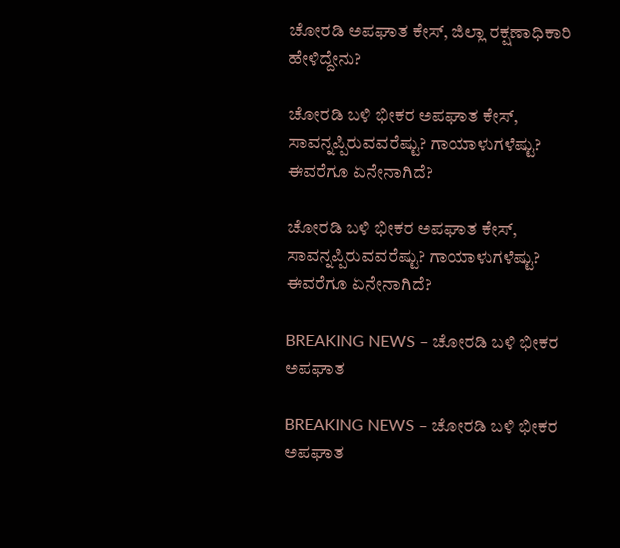ಚೋರಡಿ ಅಪಘಾತ ಕೇಸ್‌, ಜಿಲ್ಲಾ ರಕ್ಷಣಾಧಿಕಾರಿ ಹೇಳಿದ್ದೇನು?

ಚೋರಡಿ ಬಳಿ ಭೀಕರ ಅಪಘಾತ ಕೇಸ್‌, ಸಾವನ್ನಪ್ಪಿರುವವರೆಷ್ಟು? ಗಾಯಾಳುಗಳೆಷ್ಟು? ಈವರೆಗೂ ಏನೇನಾಗಿದೆ?

ಚೋರಡಿ ಬಳಿ ಭೀಕರ ಅಪಘಾತ ಕೇಸ್‌, ಸಾವನ್ನಪ್ಪಿರುವವರೆಷ್ಟು? ಗಾಯಾಳುಗಳೆಷ್ಟು? ಈವರೆಗೂ ಏನೇನಾಗಿದೆ?

BREAKING NEWS – ಚೋರಡಿ ಬಳಿ ಭೀಕರ ಅಪಘಾತ

BREAKING NEWS – ಚೋರಡಿ ಬಳಿ ಭೀಕರ ಅಪಘಾತ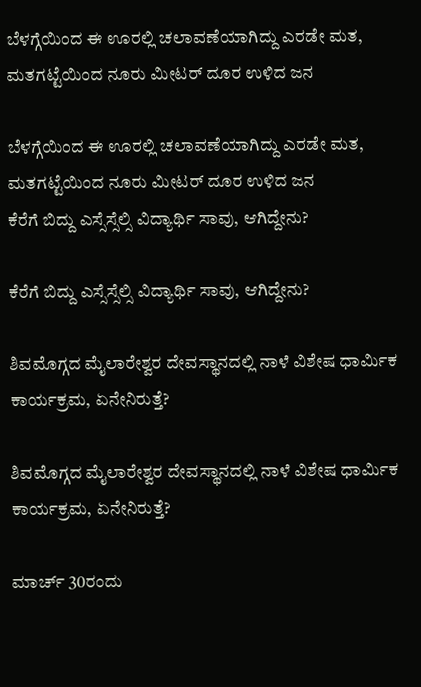ಬೆಳಗ್ಗೆಯಿಂದ ಈ ಊರಲ್ಲಿ ಚಲಾವಣೆಯಾಗಿದ್ದು ಎರಡೇ ಮತ, ಮತಗಟ್ಟೆಯಿಂದ ನೂರು ಮೀಟರ್‌ ದೂರ ಉಳಿದ ಜನ

ಬೆಳಗ್ಗೆಯಿಂದ ಈ ಊರಲ್ಲಿ ಚಲಾವಣೆಯಾಗಿದ್ದು ಎರಡೇ ಮತ, ಮತಗಟ್ಟೆಯಿಂದ ನೂರು ಮೀಟರ್‌ ದೂರ ಉಳಿದ ಜನ
ಕೆರೆಗೆ ಬಿದ್ದು ಎಸ್ಸೆಸ್ಸೆಲ್ಸಿ ವಿದ್ಯಾರ್ಥಿ ಸಾವು, ಆಗಿದ್ದೇನು?

ಕೆರೆಗೆ ಬಿದ್ದು ಎಸ್ಸೆಸ್ಸೆಲ್ಸಿ ವಿದ್ಯಾರ್ಥಿ ಸಾವು, ಆಗಿದ್ದೇನು?

ಶಿವಮೊಗ್ಗದ ಮೈಲಾರೇಶ್ವರ ದೇವಸ್ಥಾನದಲ್ಲಿ ನಾಳೆ ವಿಶೇಷ ಧಾರ್ಮಿಕ ಕಾರ್ಯಕ್ರಮ, ಏನೇನಿರುತ್ತೆ?

ಶಿವಮೊಗ್ಗದ ಮೈಲಾರೇಶ್ವರ ದೇವಸ್ಥಾನದಲ್ಲಿ ನಾಳೆ ವಿಶೇಷ ಧಾರ್ಮಿಕ ಕಾರ್ಯಕ್ರಮ, ಏನೇನಿರುತ್ತೆ?

ಮಾರ್ಚ್‌ 30ರಂದು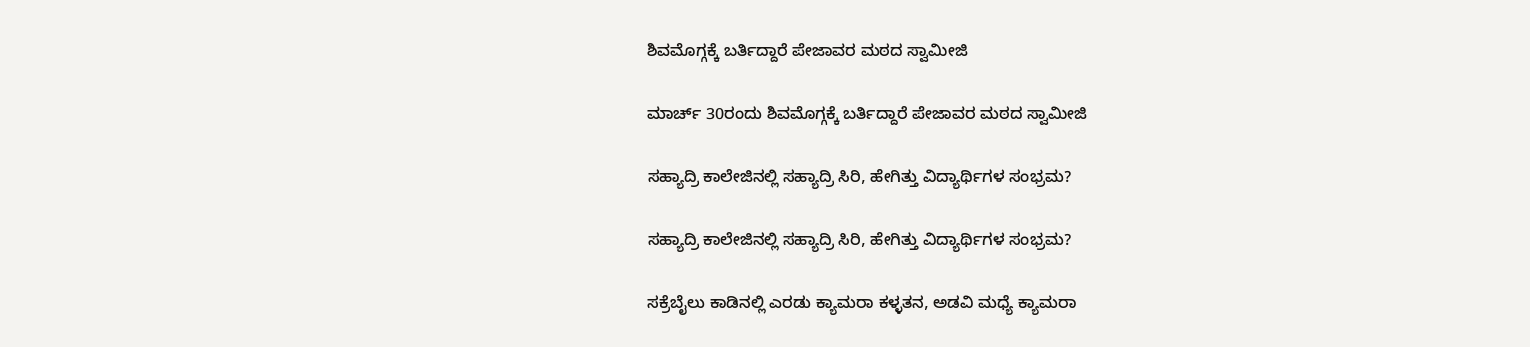ಶಿವಮೊಗ್ಗಕ್ಕೆ ಬರ್ತಿದ್ದಾರೆ ಪೇಜಾವರ ಮಠದ ಸ್ವಾಮೀಜಿ

ಮಾರ್ಚ್‌ 30ರಂದು ಶಿವಮೊಗ್ಗಕ್ಕೆ ಬರ್ತಿದ್ದಾರೆ ಪೇಜಾವರ ಮಠದ ಸ್ವಾಮೀಜಿ

ಸಹ್ಯಾದ್ರಿ ಕಾಲೇಜಿನಲ್ಲಿ ಸಹ್ಯಾದ್ರಿ ಸಿರಿ, ಹೇಗಿತ್ತು ವಿದ್ಯಾರ್ಥಿಗಳ ಸಂಭ್ರಮ?

ಸಹ್ಯಾದ್ರಿ ಕಾಲೇಜಿನಲ್ಲಿ ಸಹ್ಯಾದ್ರಿ ಸಿರಿ, ಹೇಗಿತ್ತು ವಿದ್ಯಾರ್ಥಿಗಳ ಸಂಭ್ರಮ?

ಸಕ್ರೆಬೈಲು ಕಾಡಿನಲ್ಲಿ ಎರಡು ಕ್ಯಾಮರಾ ಕಳ್ಳತನ, ಅಡವಿ ಮಧ್ಯೆ ಕ್ಯಾಮರಾ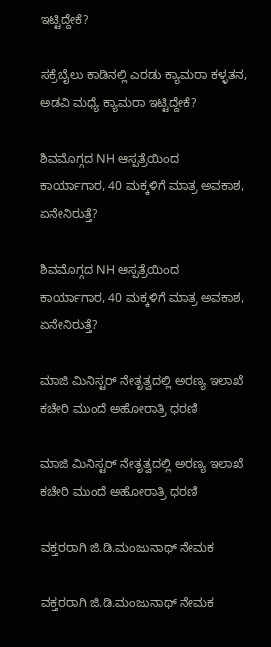ಇಟ್ಟಿದ್ದೇಕೆ?

ಸಕ್ರೆಬೈಲು ಕಾಡಿನಲ್ಲಿ ಎರಡು ಕ್ಯಾಮರಾ ಕಳ್ಳತನ, ಅಡವಿ ಮಧ್ಯೆ ಕ್ಯಾಮರಾ ಇಟ್ಟಿದ್ದೇಕೆ?

ಶಿವಮೊಗ್ಗದ NH ಆಸ್ಪತ್ರೆಯಿಂದ ಕಾರ್ಯಾಗಾರ, 40 ಮಕ್ಕಳಿಗೆ ಮಾತ್ರ ಅವಕಾಶ, ಏನೇನಿರುತ್ತೆ?

ಶಿವಮೊಗ್ಗದ NH ಆಸ್ಪತ್ರೆಯಿಂದ ಕಾರ್ಯಾಗಾರ, 40 ಮಕ್ಕಳಿಗೆ ಮಾತ್ರ ಅವಕಾಶ, ಏನೇನಿರುತ್ತೆ?

ಮಾಜಿ ಮಿನಿಸ್ಟರ್‌ ನೇತೃತ್ವದಲ್ಲಿ ಅರಣ್ಯ ಇಲಾಖೆ ಕಚೇರಿ ಮುಂದೆ ಅಹೋರಾತ್ರಿ ಧರಣಿ

ಮಾಜಿ ಮಿನಿಸ್ಟರ್‌ ನೇತೃತ್ವದಲ್ಲಿ ಅರಣ್ಯ ಇಲಾಖೆ ಕಚೇರಿ ಮುಂದೆ ಅಹೋರಾತ್ರಿ ಧರಣಿ

ವಕ್ತರರಾಗಿ ಜಿ.ಡಿ.ಮಂಜುನಾಥ್‌ ನೇಮಕ

ವಕ್ತರರಾಗಿ ಜಿ.ಡಿ.ಮಂಜುನಾಥ್‌ ನೇಮಕ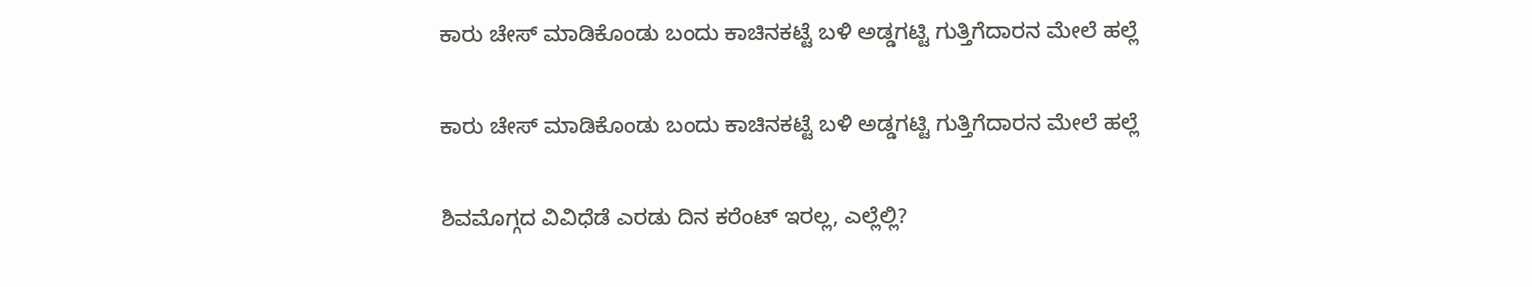ಕಾರು ಚೇಸ್‌ ಮಾಡಿಕೊಂಡು ಬಂದು ಕಾಚಿನಕಟ್ಟೆ ಬಳಿ ಅಡ್ಡಗಟ್ಟಿ ಗುತ್ತಿಗೆದಾರನ ಮೇಲೆ ಹಲ್ಲೆ

ಕಾರು ಚೇಸ್‌ ಮಾಡಿಕೊಂಡು ಬಂದು ಕಾಚಿನಕಟ್ಟೆ ಬಳಿ ಅಡ್ಡಗಟ್ಟಿ ಗುತ್ತಿಗೆದಾರನ ಮೇಲೆ ಹಲ್ಲೆ

ಶಿವಮೊಗ್ಗದ ವಿವಿಧೆಡೆ ಎರಡು ದಿನ ಕರೆಂಟ್‌ ಇರಲ್ಲ, ಎಲ್ಲೆಲ್ಲಿ?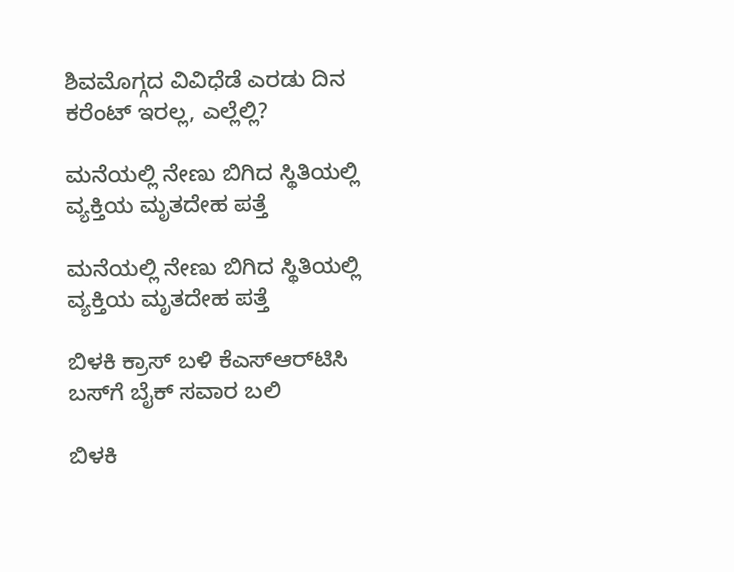ಶಿವಮೊಗ್ಗದ ವಿವಿಧೆಡೆ ಎರಡು ದಿನ ಕರೆಂಟ್‌ ಇರಲ್ಲ, ಎಲ್ಲೆಲ್ಲಿ?

ಮನೆಯಲ್ಲಿ ನೇಣು ಬಿಗಿದ ಸ್ಥಿತಿಯಲ್ಲಿ ವ್ಯಕ್ತಿಯ ಮೃತದೇಹ ಪತ್ತೆ

ಮನೆಯಲ್ಲಿ ನೇಣು ಬಿಗಿದ ಸ್ಥಿತಿಯಲ್ಲಿ ವ್ಯಕ್ತಿಯ ಮೃತದೇಹ ಪತ್ತೆ

ಬಿಳಕಿ ಕ್ರಾಸ್‌ ಬಳಿ ಕೆಎಸ್‌ಆರ್‌ಟಿಸಿ ಬಸ್‌ಗೆ ಬೈಕ್‌ ಸವಾರ ಬಲಿ

ಬಿಳಕಿ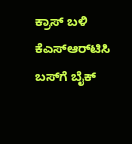ಕ್ರಾಸ್‌ ಬಳಿ ಕೆಎಸ್‌ಆರ್‌ಟಿಸಿ ಬಸ್‌ಗೆ ಬೈಕ್‌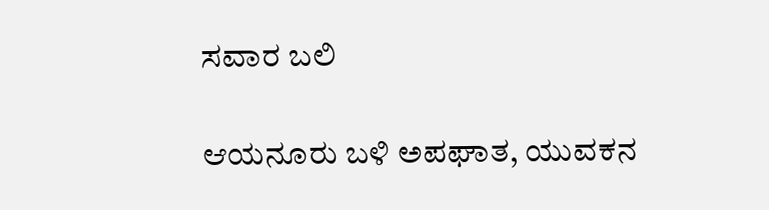ಸವಾರ ಬಲಿ

ಆಯನೂರು ಬಳಿ ಅಪಘಾತ, ಯುವಕನ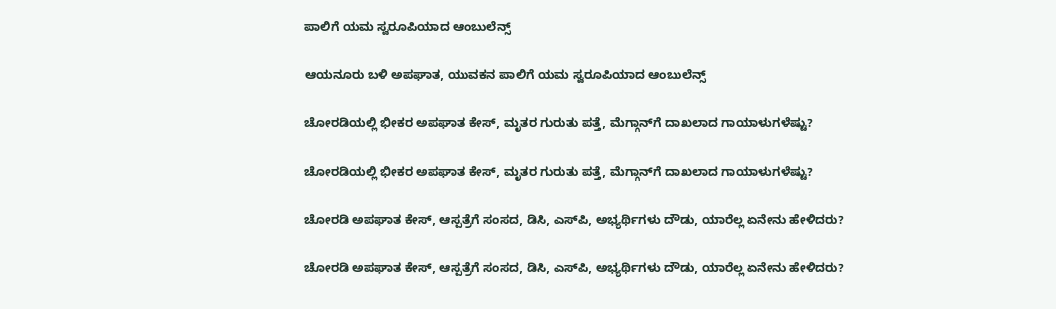ಪಾಲಿಗೆ ಯಮ ಸ್ವರೂಪಿಯಾದ ಆಂಬುಲೆನ್ಸ್‌

ಆಯನೂರು ಬಳಿ ಅಪಘಾತ, ಯುವಕನ ಪಾಲಿಗೆ ಯಮ ಸ್ವರೂಪಿಯಾದ ಆಂಬುಲೆನ್ಸ್‌

ಚೋರಡಿಯಲ್ಲಿ ಭೀಕರ ಅಪಘಾತ ಕೇಸ್‌, ಮೃತರ ಗುರುತು ಪತ್ತೆ, ಮೆಗ್ಗಾನ್‌ಗೆ ದಾಖಲಾದ ಗಾಯಾಳುಗಳೆಷ್ಟು?

ಚೋರಡಿಯಲ್ಲಿ ಭೀಕರ ಅಪಘಾತ ಕೇಸ್‌, ಮೃತರ ಗುರುತು ಪತ್ತೆ, ಮೆಗ್ಗಾನ್‌ಗೆ ದಾಖಲಾದ ಗಾಯಾಳುಗಳೆಷ್ಟು?

ಚೋರಡಿ ಅಪಘಾತ ಕೇಸ್‌, ಆಸ್ಪತ್ರೆಗೆ ಸಂಸದ, ಡಿಸಿ, ಎಸ್‌ಪಿ, ಅಭ್ಯರ್ಥಿಗಳು ದೌಡು, ಯಾರೆಲ್ಲ ಏನೇನು ಹೇಳಿದರು?

ಚೋರಡಿ ಅಪಘಾತ ಕೇಸ್‌, ಆಸ್ಪತ್ರೆಗೆ ಸಂಸದ, ಡಿಸಿ, ಎಸ್‌ಪಿ, ಅಭ್ಯರ್ಥಿಗಳು ದೌಡು, ಯಾರೆಲ್ಲ ಏನೇನು ಹೇಳಿದರು?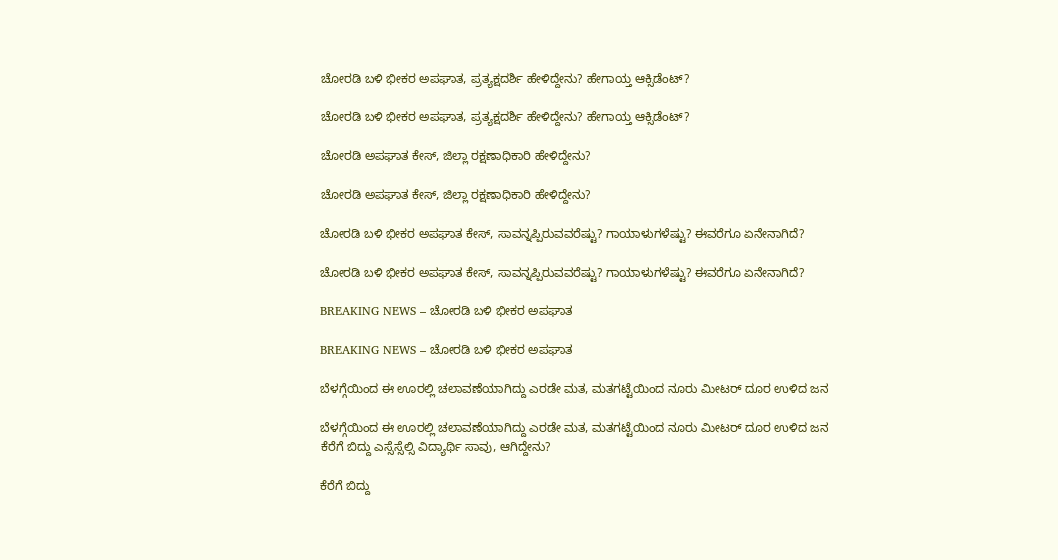ಚೋರಡಿ ಬಳಿ ಭೀಕರ ಅಪಘಾತ, ಪ್ರತ್ಯಕ್ಷದರ್ಶಿ ಹೇಳಿದ್ದೇನು? ಹೇಗಾಯ್ತ ಆಕ್ಸಿಡೆಂಟ್‌?

ಚೋರಡಿ ಬಳಿ ಭೀಕರ ಅಪಘಾತ, ಪ್ರತ್ಯಕ್ಷದರ್ಶಿ ಹೇಳಿದ್ದೇನು? ಹೇಗಾಯ್ತ ಆಕ್ಸಿಡೆಂಟ್‌?

ಚೋರಡಿ ಅಪಘಾತ ಕೇಸ್‌, ಜಿಲ್ಲಾ ರಕ್ಷಣಾಧಿಕಾರಿ ಹೇಳಿದ್ದೇನು?

ಚೋರಡಿ ಅಪಘಾತ ಕೇಸ್‌, ಜಿಲ್ಲಾ ರಕ್ಷಣಾಧಿಕಾರಿ ಹೇಳಿದ್ದೇನು?

ಚೋರಡಿ ಬಳಿ ಭೀಕರ ಅಪಘಾತ ಕೇಸ್‌, ಸಾವನ್ನಪ್ಪಿರುವವರೆಷ್ಟು? ಗಾಯಾಳುಗಳೆಷ್ಟು? ಈವರೆಗೂ ಏನೇನಾಗಿದೆ?

ಚೋರಡಿ ಬಳಿ ಭೀಕರ ಅಪಘಾತ ಕೇಸ್‌, ಸಾವನ್ನಪ್ಪಿರುವವರೆಷ್ಟು? ಗಾಯಾಳುಗಳೆಷ್ಟು? ಈವರೆಗೂ ಏನೇನಾಗಿದೆ?

BREAKING NEWS – ಚೋರಡಿ ಬಳಿ ಭೀಕರ ಅಪಘಾತ

BREAKING NEWS – ಚೋರಡಿ ಬಳಿ ಭೀಕರ ಅಪಘಾತ

ಬೆಳಗ್ಗೆಯಿಂದ ಈ ಊರಲ್ಲಿ ಚಲಾವಣೆಯಾಗಿದ್ದು ಎರಡೇ ಮತ, ಮತಗಟ್ಟೆಯಿಂದ ನೂರು ಮೀಟರ್‌ ದೂರ ಉಳಿದ ಜನ

ಬೆಳಗ್ಗೆಯಿಂದ ಈ ಊರಲ್ಲಿ ಚಲಾವಣೆಯಾಗಿದ್ದು ಎರಡೇ ಮತ, ಮತಗಟ್ಟೆಯಿಂದ ನೂರು ಮೀಟರ್‌ ದೂರ ಉಳಿದ ಜನ
ಕೆರೆಗೆ ಬಿದ್ದು ಎಸ್ಸೆಸ್ಸೆಲ್ಸಿ ವಿದ್ಯಾರ್ಥಿ ಸಾವು, ಆಗಿದ್ದೇನು?

ಕೆರೆಗೆ ಬಿದ್ದು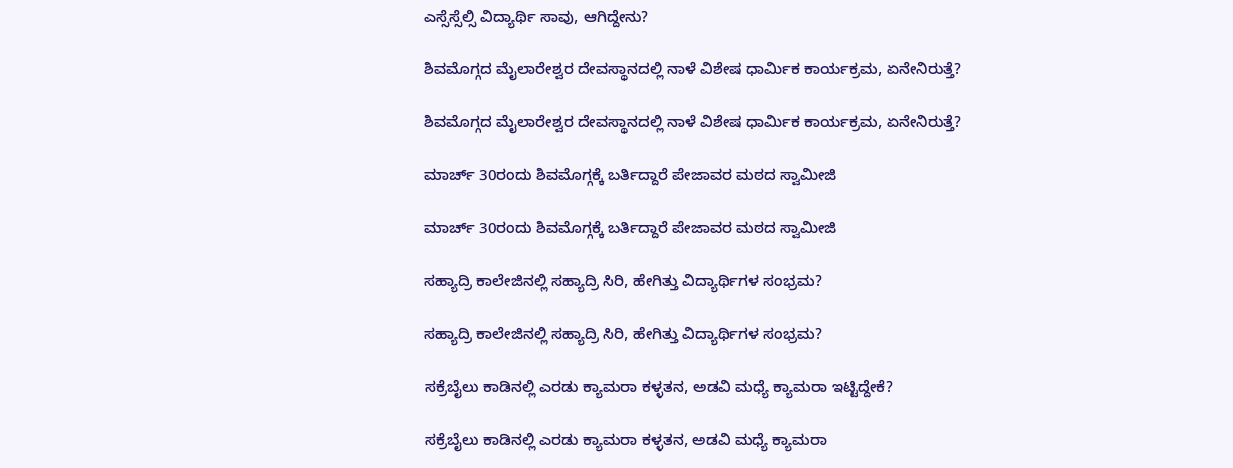ಎಸ್ಸೆಸ್ಸೆಲ್ಸಿ ವಿದ್ಯಾರ್ಥಿ ಸಾವು, ಆಗಿದ್ದೇನು?

ಶಿವಮೊಗ್ಗದ ಮೈಲಾರೇಶ್ವರ ದೇವಸ್ಥಾನದಲ್ಲಿ ನಾಳೆ ವಿಶೇಷ ಧಾರ್ಮಿಕ ಕಾರ್ಯಕ್ರಮ, ಏನೇನಿರುತ್ತೆ?

ಶಿವಮೊಗ್ಗದ ಮೈಲಾರೇಶ್ವರ ದೇವಸ್ಥಾನದಲ್ಲಿ ನಾಳೆ ವಿಶೇಷ ಧಾರ್ಮಿಕ ಕಾರ್ಯಕ್ರಮ, ಏನೇನಿರುತ್ತೆ?

ಮಾರ್ಚ್‌ 30ರಂದು ಶಿವಮೊಗ್ಗಕ್ಕೆ ಬರ್ತಿದ್ದಾರೆ ಪೇಜಾವರ ಮಠದ ಸ್ವಾಮೀಜಿ

ಮಾರ್ಚ್‌ 30ರಂದು ಶಿವಮೊಗ್ಗಕ್ಕೆ ಬರ್ತಿದ್ದಾರೆ ಪೇಜಾವರ ಮಠದ ಸ್ವಾಮೀಜಿ

ಸಹ್ಯಾದ್ರಿ ಕಾಲೇಜಿನಲ್ಲಿ ಸಹ್ಯಾದ್ರಿ ಸಿರಿ, ಹೇಗಿತ್ತು ವಿದ್ಯಾರ್ಥಿಗಳ ಸಂಭ್ರಮ?

ಸಹ್ಯಾದ್ರಿ ಕಾಲೇಜಿನಲ್ಲಿ ಸಹ್ಯಾದ್ರಿ ಸಿರಿ, ಹೇಗಿತ್ತು ವಿದ್ಯಾರ್ಥಿಗಳ ಸಂಭ್ರಮ?

ಸಕ್ರೆಬೈಲು ಕಾಡಿನಲ್ಲಿ ಎರಡು ಕ್ಯಾಮರಾ ಕಳ್ಳತನ, ಅಡವಿ ಮಧ್ಯೆ ಕ್ಯಾಮರಾ ಇಟ್ಟಿದ್ದೇಕೆ?

ಸಕ್ರೆಬೈಲು ಕಾಡಿನಲ್ಲಿ ಎರಡು ಕ್ಯಾಮರಾ ಕಳ್ಳತನ, ಅಡವಿ ಮಧ್ಯೆ ಕ್ಯಾಮರಾ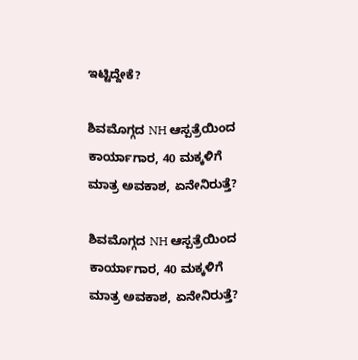ಇಟ್ಟಿದ್ದೇಕೆ?

ಶಿವಮೊಗ್ಗದ NH ಆಸ್ಪತ್ರೆಯಿಂದ ಕಾರ್ಯಾಗಾರ, 40 ಮಕ್ಕಳಿಗೆ ಮಾತ್ರ ಅವಕಾಶ, ಏನೇನಿರುತ್ತೆ?

ಶಿವಮೊಗ್ಗದ NH ಆಸ್ಪತ್ರೆಯಿಂದ ಕಾರ್ಯಾಗಾರ, 40 ಮಕ್ಕಳಿಗೆ ಮಾತ್ರ ಅವಕಾಶ, ಏನೇನಿರುತ್ತೆ?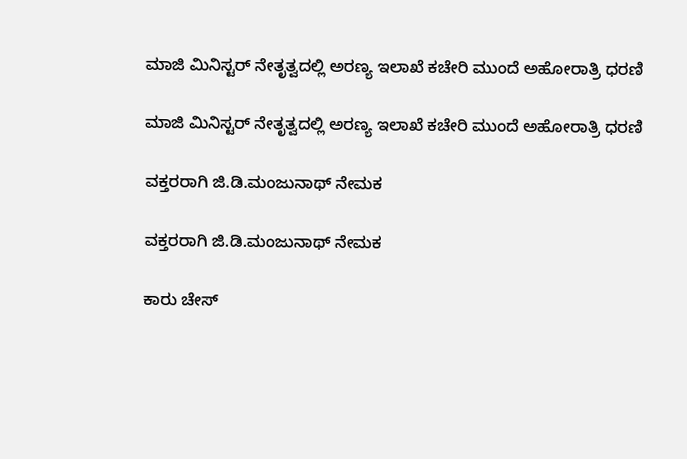ಮಾಜಿ ಮಿನಿಸ್ಟರ್‌ ನೇತೃತ್ವದಲ್ಲಿ ಅರಣ್ಯ ಇಲಾಖೆ ಕಚೇರಿ ಮುಂದೆ ಅಹೋರಾತ್ರಿ ಧರಣಿ

ಮಾಜಿ ಮಿನಿಸ್ಟರ್‌ ನೇತೃತ್ವದಲ್ಲಿ ಅರಣ್ಯ ಇಲಾಖೆ ಕಚೇರಿ ಮುಂದೆ ಅಹೋರಾತ್ರಿ ಧರಣಿ

ವಕ್ತರರಾಗಿ ಜಿ.ಡಿ.ಮಂಜುನಾಥ್‌ ನೇಮಕ

ವಕ್ತರರಾಗಿ ಜಿ.ಡಿ.ಮಂಜುನಾಥ್‌ ನೇಮಕ

ಕಾರು ಚೇಸ್‌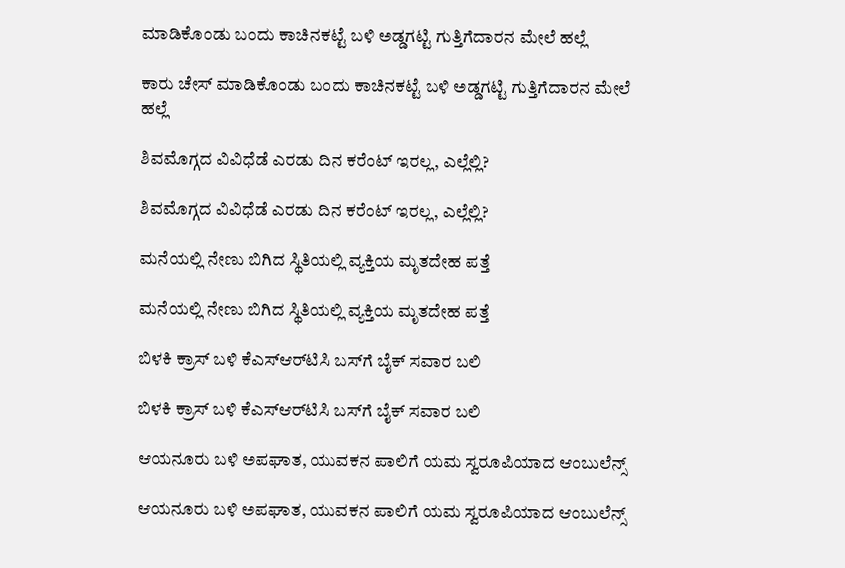ಮಾಡಿಕೊಂಡು ಬಂದು ಕಾಚಿನಕಟ್ಟೆ ಬಳಿ ಅಡ್ಡಗಟ್ಟಿ ಗುತ್ತಿಗೆದಾರನ ಮೇಲೆ ಹಲ್ಲೆ

ಕಾರು ಚೇಸ್‌ ಮಾಡಿಕೊಂಡು ಬಂದು ಕಾಚಿನಕಟ್ಟೆ ಬಳಿ ಅಡ್ಡಗಟ್ಟಿ ಗುತ್ತಿಗೆದಾರನ ಮೇಲೆ ಹಲ್ಲೆ

ಶಿವಮೊಗ್ಗದ ವಿವಿಧೆಡೆ ಎರಡು ದಿನ ಕರೆಂಟ್‌ ಇರಲ್ಲ, ಎಲ್ಲೆಲ್ಲಿ?

ಶಿವಮೊಗ್ಗದ ವಿವಿಧೆಡೆ ಎರಡು ದಿನ ಕರೆಂಟ್‌ ಇರಲ್ಲ, ಎಲ್ಲೆಲ್ಲಿ?

ಮನೆಯಲ್ಲಿ ನೇಣು ಬಿಗಿದ ಸ್ಥಿತಿಯಲ್ಲಿ ವ್ಯಕ್ತಿಯ ಮೃತದೇಹ ಪತ್ತೆ

ಮನೆಯಲ್ಲಿ ನೇಣು ಬಿಗಿದ ಸ್ಥಿತಿಯಲ್ಲಿ ವ್ಯಕ್ತಿಯ ಮೃತದೇಹ ಪತ್ತೆ

ಬಿಳಕಿ ಕ್ರಾಸ್‌ ಬಳಿ ಕೆಎಸ್‌ಆರ್‌ಟಿಸಿ ಬಸ್‌ಗೆ ಬೈಕ್‌ ಸವಾರ ಬಲಿ

ಬಿಳಕಿ ಕ್ರಾಸ್‌ ಬಳಿ ಕೆಎಸ್‌ಆರ್‌ಟಿಸಿ ಬಸ್‌ಗೆ ಬೈಕ್‌ ಸವಾರ ಬಲಿ

ಆಯನೂರು ಬಳಿ ಅಪಘಾತ, ಯುವಕನ ಪಾಲಿಗೆ ಯಮ ಸ್ವರೂಪಿಯಾದ ಆಂಬುಲೆನ್ಸ್‌

ಆಯನೂರು ಬಳಿ ಅಪಘಾತ, ಯುವಕನ ಪಾಲಿಗೆ ಯಮ ಸ್ವರೂಪಿಯಾದ ಆಂಬುಲೆನ್ಸ್‌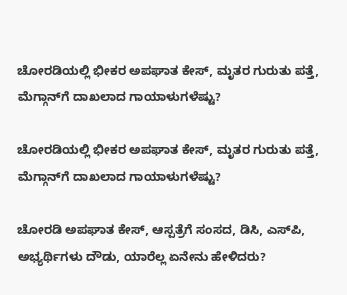ಚೋರಡಿಯಲ್ಲಿ ಭೀಕರ ಅಪಘಾತ ಕೇಸ್‌, ಮೃತರ ಗುರುತು ಪತ್ತೆ, ಮೆಗ್ಗಾನ್‌ಗೆ ದಾಖಲಾದ ಗಾಯಾಳುಗಳೆಷ್ಟು?

ಚೋರಡಿಯಲ್ಲಿ ಭೀಕರ ಅಪಘಾತ ಕೇಸ್‌, ಮೃತರ ಗುರುತು ಪತ್ತೆ, ಮೆಗ್ಗಾನ್‌ಗೆ ದಾಖಲಾದ ಗಾಯಾಳುಗಳೆಷ್ಟು?

ಚೋರಡಿ ಅಪಘಾತ ಕೇಸ್‌, ಆಸ್ಪತ್ರೆಗೆ ಸಂಸದ, ಡಿಸಿ, ಎಸ್‌ಪಿ, ಅಭ್ಯರ್ಥಿಗಳು ದೌಡು, ಯಾರೆಲ್ಲ ಏನೇನು ಹೇಳಿದರು?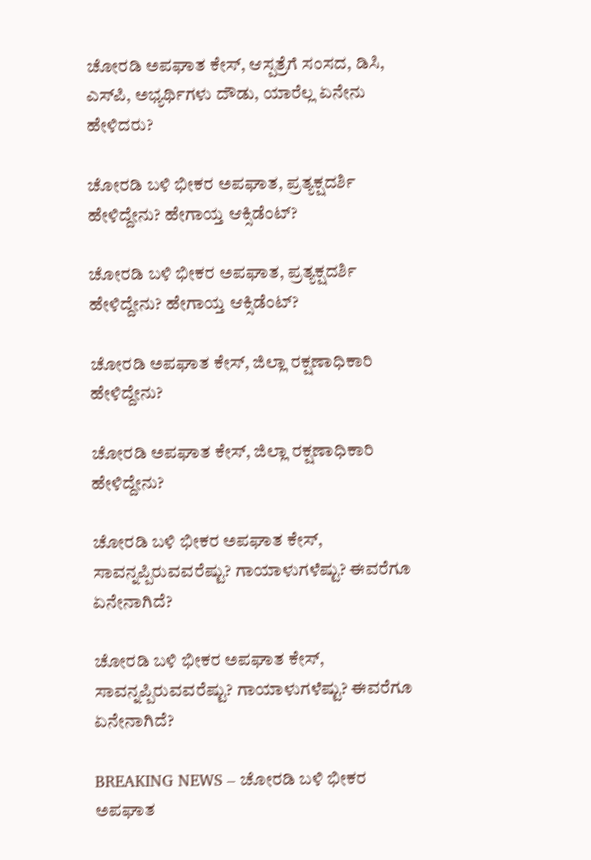ಚೋರಡಿ ಅಪಘಾತ ಕೇಸ್‌, ಆಸ್ಪತ್ರೆಗೆ ಸಂಸದ, ಡಿಸಿ, ಎಸ್‌ಪಿ, ಅಭ್ಯರ್ಥಿಗಳು ದೌಡು, ಯಾರೆಲ್ಲ ಏನೇನು ಹೇಳಿದರು?

ಚೋರಡಿ ಬಳಿ ಭೀಕರ ಅಪಘಾತ, ಪ್ರತ್ಯಕ್ಷದರ್ಶಿ ಹೇಳಿದ್ದೇನು? ಹೇಗಾಯ್ತ ಆಕ್ಸಿಡೆಂಟ್‌?

ಚೋರಡಿ ಬಳಿ ಭೀಕರ ಅಪಘಾತ, ಪ್ರತ್ಯಕ್ಷದರ್ಶಿ ಹೇಳಿದ್ದೇನು? ಹೇಗಾಯ್ತ ಆಕ್ಸಿಡೆಂಟ್‌?

ಚೋರಡಿ ಅಪಘಾತ ಕೇಸ್‌, ಜಿಲ್ಲಾ ರಕ್ಷಣಾಧಿಕಾರಿ ಹೇಳಿದ್ದೇನು?

ಚೋರಡಿ ಅಪಘಾತ ಕೇಸ್‌, ಜಿಲ್ಲಾ ರಕ್ಷಣಾಧಿಕಾರಿ ಹೇಳಿದ್ದೇನು?

ಚೋರಡಿ ಬಳಿ ಭೀಕರ ಅಪಘಾತ ಕೇಸ್‌, ಸಾವನ್ನಪ್ಪಿರುವವರೆಷ್ಟು? ಗಾಯಾಳುಗಳೆಷ್ಟು? ಈವರೆಗೂ ಏನೇನಾಗಿದೆ?

ಚೋರಡಿ ಬಳಿ ಭೀಕರ ಅಪಘಾತ ಕೇಸ್‌, ಸಾವನ್ನಪ್ಪಿರುವವರೆಷ್ಟು? ಗಾಯಾಳುಗಳೆಷ್ಟು? ಈವರೆಗೂ ಏನೇನಾಗಿದೆ?

BREAKING NEWS – ಚೋರಡಿ ಬಳಿ ಭೀಕರ ಅಪಘಾತ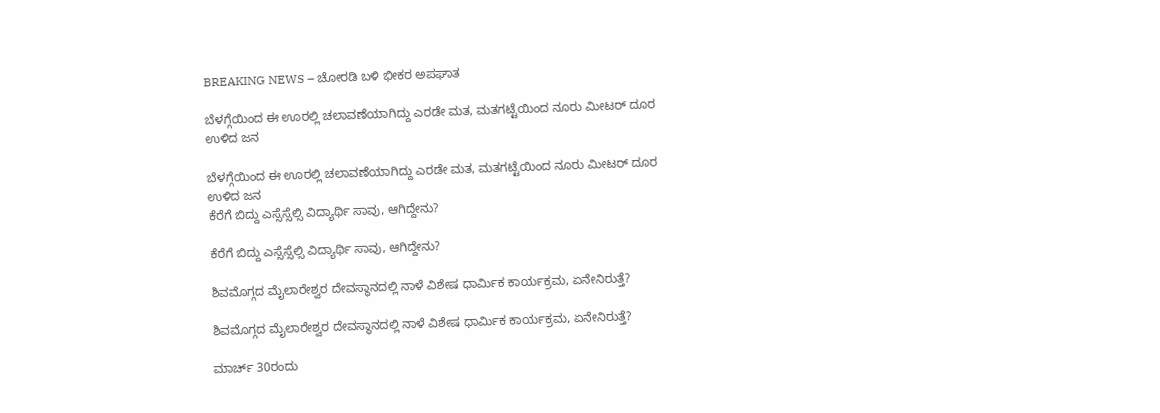BREAKING NEWS – ಚೋರಡಿ ಬಳಿ ಭೀಕರ ಅಪಘಾತ

ಬೆಳಗ್ಗೆಯಿಂದ ಈ ಊರಲ್ಲಿ ಚಲಾವಣೆಯಾಗಿದ್ದು ಎರಡೇ ಮತ, ಮತಗಟ್ಟೆಯಿಂದ ನೂರು ಮೀಟರ್‌ ದೂರ ಉಳಿದ ಜನ

ಬೆಳಗ್ಗೆಯಿಂದ ಈ ಊರಲ್ಲಿ ಚಲಾವಣೆಯಾಗಿದ್ದು ಎರಡೇ ಮತ, ಮತಗಟ್ಟೆಯಿಂದ ನೂರು ಮೀಟರ್‌ ದೂರ ಉಳಿದ ಜನ
ಕೆರೆಗೆ ಬಿದ್ದು ಎಸ್ಸೆಸ್ಸೆಲ್ಸಿ ವಿದ್ಯಾರ್ಥಿ ಸಾವು, ಆಗಿದ್ದೇನು?

ಕೆರೆಗೆ ಬಿದ್ದು ಎಸ್ಸೆಸ್ಸೆಲ್ಸಿ ವಿದ್ಯಾರ್ಥಿ ಸಾವು, ಆಗಿದ್ದೇನು?

ಶಿವಮೊಗ್ಗದ ಮೈಲಾರೇಶ್ವರ ದೇವಸ್ಥಾನದಲ್ಲಿ ನಾಳೆ ವಿಶೇಷ ಧಾರ್ಮಿಕ ಕಾರ್ಯಕ್ರಮ, ಏನೇನಿರುತ್ತೆ?

ಶಿವಮೊಗ್ಗದ ಮೈಲಾರೇಶ್ವರ ದೇವಸ್ಥಾನದಲ್ಲಿ ನಾಳೆ ವಿಶೇಷ ಧಾರ್ಮಿಕ ಕಾರ್ಯಕ್ರಮ, ಏನೇನಿರುತ್ತೆ?

ಮಾರ್ಚ್‌ 30ರಂದು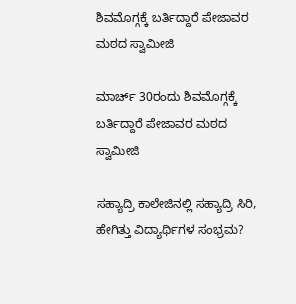ಶಿವಮೊಗ್ಗಕ್ಕೆ ಬರ್ತಿದ್ದಾರೆ ಪೇಜಾವರ ಮಠದ ಸ್ವಾಮೀಜಿ

ಮಾರ್ಚ್‌ 30ರಂದು ಶಿವಮೊಗ್ಗಕ್ಕೆ ಬರ್ತಿದ್ದಾರೆ ಪೇಜಾವರ ಮಠದ ಸ್ವಾಮೀಜಿ

ಸಹ್ಯಾದ್ರಿ ಕಾಲೇಜಿನಲ್ಲಿ ಸಹ್ಯಾದ್ರಿ ಸಿರಿ, ಹೇಗಿತ್ತು ವಿದ್ಯಾರ್ಥಿಗಳ ಸಂಭ್ರಮ?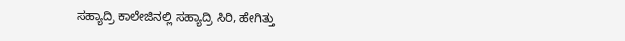ಸಹ್ಯಾದ್ರಿ ಕಾಲೇಜಿನಲ್ಲಿ ಸಹ್ಯಾದ್ರಿ ಸಿರಿ, ಹೇಗಿತ್ತು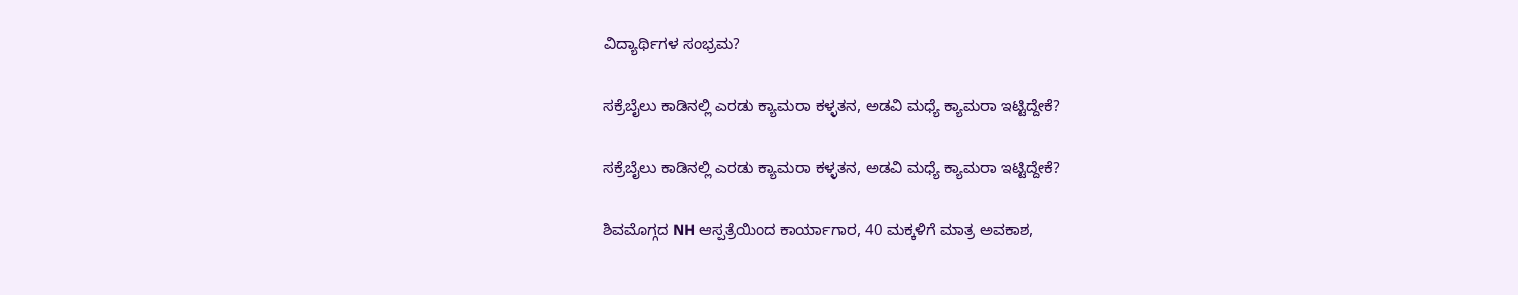ವಿದ್ಯಾರ್ಥಿಗಳ ಸಂಭ್ರಮ?

ಸಕ್ರೆಬೈಲು ಕಾಡಿನಲ್ಲಿ ಎರಡು ಕ್ಯಾಮರಾ ಕಳ್ಳತನ, ಅಡವಿ ಮಧ್ಯೆ ಕ್ಯಾಮರಾ ಇಟ್ಟಿದ್ದೇಕೆ?

ಸಕ್ರೆಬೈಲು ಕಾಡಿನಲ್ಲಿ ಎರಡು ಕ್ಯಾಮರಾ ಕಳ್ಳತನ, ಅಡವಿ ಮಧ್ಯೆ ಕ್ಯಾಮರಾ ಇಟ್ಟಿದ್ದೇಕೆ?

ಶಿವಮೊಗ್ಗದ NH ಆಸ್ಪತ್ರೆಯಿಂದ ಕಾರ್ಯಾಗಾರ, 40 ಮಕ್ಕಳಿಗೆ ಮಾತ್ರ ಅವಕಾಶ,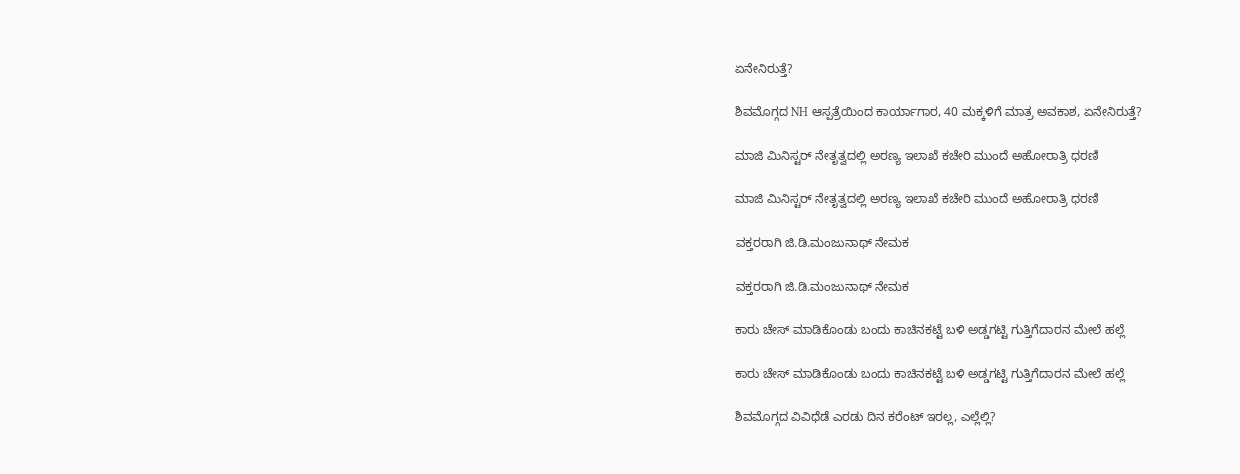ಏನೇನಿರುತ್ತೆ?

ಶಿವಮೊಗ್ಗದ NH ಆಸ್ಪತ್ರೆಯಿಂದ ಕಾರ್ಯಾಗಾರ, 40 ಮಕ್ಕಳಿಗೆ ಮಾತ್ರ ಅವಕಾಶ, ಏನೇನಿರುತ್ತೆ?

ಮಾಜಿ ಮಿನಿಸ್ಟರ್‌ ನೇತೃತ್ವದಲ್ಲಿ ಅರಣ್ಯ ಇಲಾಖೆ ಕಚೇರಿ ಮುಂದೆ ಅಹೋರಾತ್ರಿ ಧರಣಿ

ಮಾಜಿ ಮಿನಿಸ್ಟರ್‌ ನೇತೃತ್ವದಲ್ಲಿ ಅರಣ್ಯ ಇಲಾಖೆ ಕಚೇರಿ ಮುಂದೆ ಅಹೋರಾತ್ರಿ ಧರಣಿ

ವಕ್ತರರಾಗಿ ಜಿ.ಡಿ.ಮಂಜುನಾಥ್‌ ನೇಮಕ

ವಕ್ತರರಾಗಿ ಜಿ.ಡಿ.ಮಂಜುನಾಥ್‌ ನೇಮಕ

ಕಾರು ಚೇಸ್‌ ಮಾಡಿಕೊಂಡು ಬಂದು ಕಾಚಿನಕಟ್ಟೆ ಬಳಿ ಅಡ್ಡಗಟ್ಟಿ ಗುತ್ತಿಗೆದಾರನ ಮೇಲೆ ಹಲ್ಲೆ

ಕಾರು ಚೇಸ್‌ ಮಾಡಿಕೊಂಡು ಬಂದು ಕಾಚಿನಕಟ್ಟೆ ಬಳಿ ಅಡ್ಡಗಟ್ಟಿ ಗುತ್ತಿಗೆದಾರನ ಮೇಲೆ ಹಲ್ಲೆ

ಶಿವಮೊಗ್ಗದ ವಿವಿಧೆಡೆ ಎರಡು ದಿನ ಕರೆಂಟ್‌ ಇರಲ್ಲ, ಎಲ್ಲೆಲ್ಲಿ?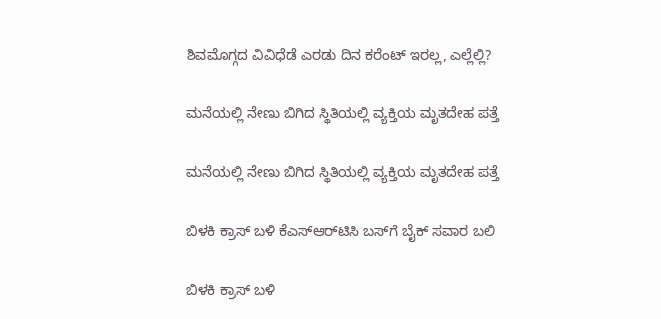ಶಿವಮೊಗ್ಗದ ವಿವಿಧೆಡೆ ಎರಡು ದಿನ ಕರೆಂಟ್‌ ಇರಲ್ಲ, ಎಲ್ಲೆಲ್ಲಿ?

ಮನೆಯಲ್ಲಿ ನೇಣು ಬಿಗಿದ ಸ್ಥಿತಿಯಲ್ಲಿ ವ್ಯಕ್ತಿಯ ಮೃತದೇಹ ಪತ್ತೆ

ಮನೆಯಲ್ಲಿ ನೇಣು ಬಿಗಿದ ಸ್ಥಿತಿಯಲ್ಲಿ ವ್ಯಕ್ತಿಯ ಮೃತದೇಹ ಪತ್ತೆ

ಬಿಳಕಿ ಕ್ರಾಸ್‌ ಬಳಿ ಕೆಎಸ್‌ಆರ್‌ಟಿಸಿ ಬಸ್‌ಗೆ ಬೈಕ್‌ ಸವಾರ ಬಲಿ

ಬಿಳಕಿ ಕ್ರಾಸ್‌ ಬಳಿ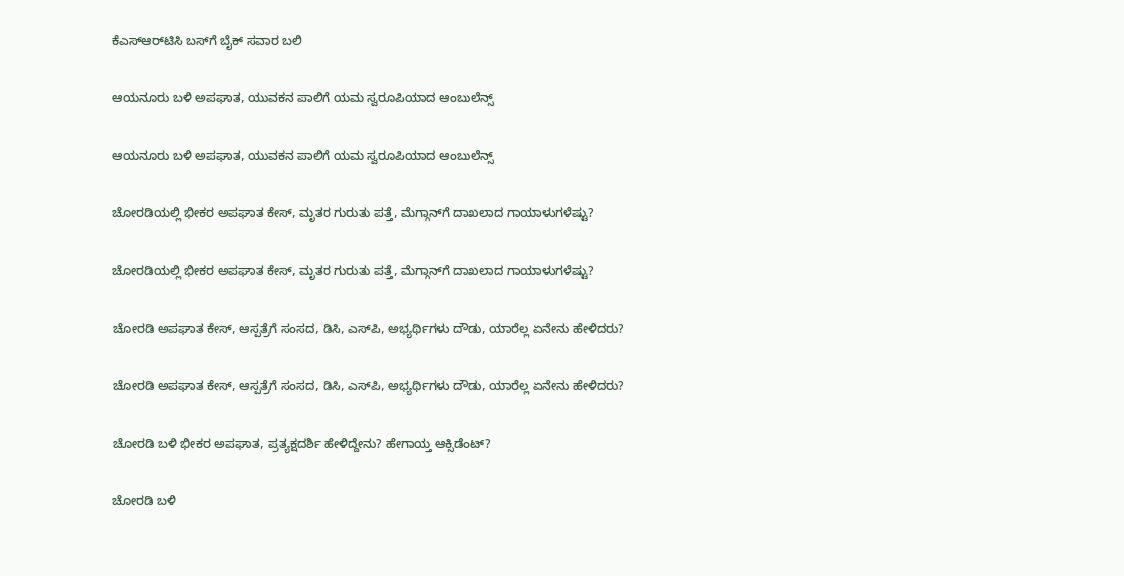ಕೆಎಸ್‌ಆರ್‌ಟಿಸಿ ಬಸ್‌ಗೆ ಬೈಕ್‌ ಸವಾರ ಬಲಿ

ಆಯನೂರು ಬಳಿ ಅಪಘಾತ, ಯುವಕನ ಪಾಲಿಗೆ ಯಮ ಸ್ವರೂಪಿಯಾದ ಆಂಬುಲೆನ್ಸ್‌

ಆಯನೂರು ಬಳಿ ಅಪಘಾತ, ಯುವಕನ ಪಾಲಿಗೆ ಯಮ ಸ್ವರೂಪಿಯಾದ ಆಂಬುಲೆನ್ಸ್‌

ಚೋರಡಿಯಲ್ಲಿ ಭೀಕರ ಅಪಘಾತ ಕೇಸ್‌, ಮೃತರ ಗುರುತು ಪತ್ತೆ, ಮೆಗ್ಗಾನ್‌ಗೆ ದಾಖಲಾದ ಗಾಯಾಳುಗಳೆಷ್ಟು?

ಚೋರಡಿಯಲ್ಲಿ ಭೀಕರ ಅಪಘಾತ ಕೇಸ್‌, ಮೃತರ ಗುರುತು ಪತ್ತೆ, ಮೆಗ್ಗಾನ್‌ಗೆ ದಾಖಲಾದ ಗಾಯಾಳುಗಳೆಷ್ಟು?

ಚೋರಡಿ ಅಪಘಾತ ಕೇಸ್‌, ಆಸ್ಪತ್ರೆಗೆ ಸಂಸದ, ಡಿಸಿ, ಎಸ್‌ಪಿ, ಅಭ್ಯರ್ಥಿಗಳು ದೌಡು, ಯಾರೆಲ್ಲ ಏನೇನು ಹೇಳಿದರು?

ಚೋರಡಿ ಅಪಘಾತ ಕೇಸ್‌, ಆಸ್ಪತ್ರೆಗೆ ಸಂಸದ, ಡಿಸಿ, ಎಸ್‌ಪಿ, ಅಭ್ಯರ್ಥಿಗಳು ದೌಡು, ಯಾರೆಲ್ಲ ಏನೇನು ಹೇಳಿದರು?

ಚೋರಡಿ ಬಳಿ ಭೀಕರ ಅಪಘಾತ, ಪ್ರತ್ಯಕ್ಷದರ್ಶಿ ಹೇಳಿದ್ದೇನು? ಹೇಗಾಯ್ತ ಆಕ್ಸಿಡೆಂಟ್‌?

ಚೋರಡಿ ಬಳಿ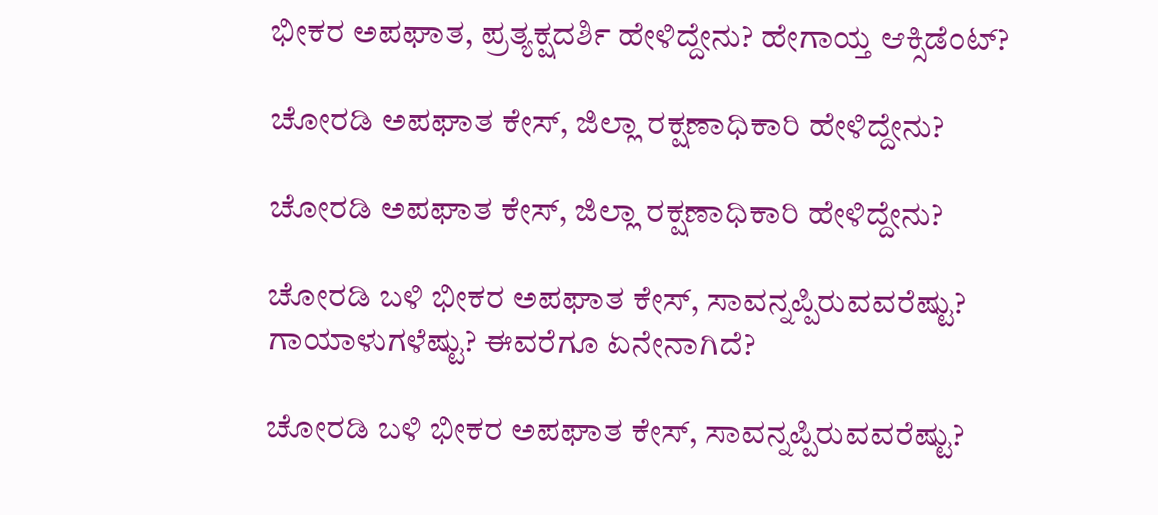ಭೀಕರ ಅಪಘಾತ, ಪ್ರತ್ಯಕ್ಷದರ್ಶಿ ಹೇಳಿದ್ದೇನು? ಹೇಗಾಯ್ತ ಆಕ್ಸಿಡೆಂಟ್‌?

ಚೋರಡಿ ಅಪಘಾತ ಕೇಸ್‌, ಜಿಲ್ಲಾ ರಕ್ಷಣಾಧಿಕಾರಿ ಹೇಳಿದ್ದೇನು?

ಚೋರಡಿ ಅಪಘಾತ ಕೇಸ್‌, ಜಿಲ್ಲಾ ರಕ್ಷಣಾಧಿಕಾರಿ ಹೇಳಿದ್ದೇನು?

ಚೋರಡಿ ಬಳಿ ಭೀಕರ ಅಪಘಾತ ಕೇಸ್‌, ಸಾವನ್ನಪ್ಪಿರುವವರೆಷ್ಟು? ಗಾಯಾಳುಗಳೆಷ್ಟು? ಈವರೆಗೂ ಏನೇನಾಗಿದೆ?

ಚೋರಡಿ ಬಳಿ ಭೀಕರ ಅಪಘಾತ ಕೇಸ್‌, ಸಾವನ್ನಪ್ಪಿರುವವರೆಷ್ಟು?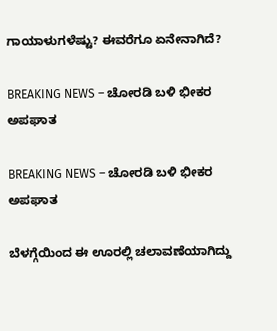ಗಾಯಾಳುಗಳೆಷ್ಟು? ಈವರೆಗೂ ಏನೇನಾಗಿದೆ?

BREAKING NEWS – ಚೋರಡಿ ಬಳಿ ಭೀಕರ ಅಪಘಾತ

BREAKING NEWS – ಚೋರಡಿ ಬಳಿ ಭೀಕರ ಅಪಘಾತ

ಬೆಳಗ್ಗೆಯಿಂದ ಈ ಊರಲ್ಲಿ ಚಲಾವಣೆಯಾಗಿದ್ದು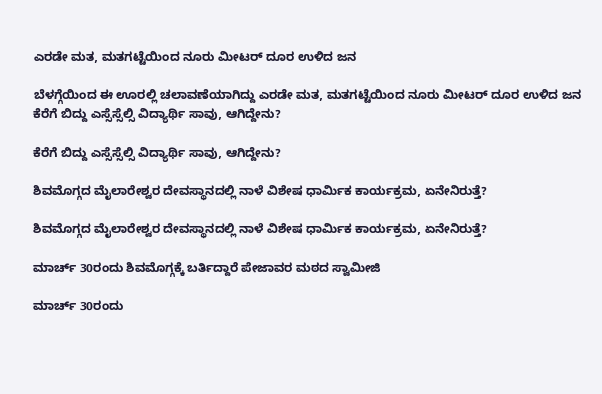ಎರಡೇ ಮತ, ಮತಗಟ್ಟೆಯಿಂದ ನೂರು ಮೀಟರ್‌ ದೂರ ಉಳಿದ ಜನ

ಬೆಳಗ್ಗೆಯಿಂದ ಈ ಊರಲ್ಲಿ ಚಲಾವಣೆಯಾಗಿದ್ದು ಎರಡೇ ಮತ, ಮತಗಟ್ಟೆಯಿಂದ ನೂರು ಮೀಟರ್‌ ದೂರ ಉಳಿದ ಜನ
ಕೆರೆಗೆ ಬಿದ್ದು ಎಸ್ಸೆಸ್ಸೆಲ್ಸಿ ವಿದ್ಯಾರ್ಥಿ ಸಾವು, ಆಗಿದ್ದೇನು?

ಕೆರೆಗೆ ಬಿದ್ದು ಎಸ್ಸೆಸ್ಸೆಲ್ಸಿ ವಿದ್ಯಾರ್ಥಿ ಸಾವು, ಆಗಿದ್ದೇನು?

ಶಿವಮೊಗ್ಗದ ಮೈಲಾರೇಶ್ವರ ದೇವಸ್ಥಾನದಲ್ಲಿ ನಾಳೆ ವಿಶೇಷ ಧಾರ್ಮಿಕ ಕಾರ್ಯಕ್ರಮ, ಏನೇನಿರುತ್ತೆ?

ಶಿವಮೊಗ್ಗದ ಮೈಲಾರೇಶ್ವರ ದೇವಸ್ಥಾನದಲ್ಲಿ ನಾಳೆ ವಿಶೇಷ ಧಾರ್ಮಿಕ ಕಾರ್ಯಕ್ರಮ, ಏನೇನಿರುತ್ತೆ?

ಮಾರ್ಚ್‌ 30ರಂದು ಶಿವಮೊಗ್ಗಕ್ಕೆ ಬರ್ತಿದ್ದಾರೆ ಪೇಜಾವರ ಮಠದ ಸ್ವಾಮೀಜಿ

ಮಾರ್ಚ್‌ 30ರಂದು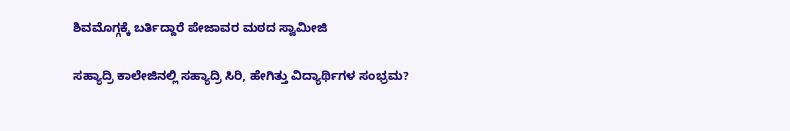ಶಿವಮೊಗ್ಗಕ್ಕೆ ಬರ್ತಿದ್ದಾರೆ ಪೇಜಾವರ ಮಠದ ಸ್ವಾಮೀಜಿ

ಸಹ್ಯಾದ್ರಿ ಕಾಲೇಜಿನಲ್ಲಿ ಸಹ್ಯಾದ್ರಿ ಸಿರಿ, ಹೇಗಿತ್ತು ವಿದ್ಯಾರ್ಥಿಗಳ ಸಂಭ್ರಮ?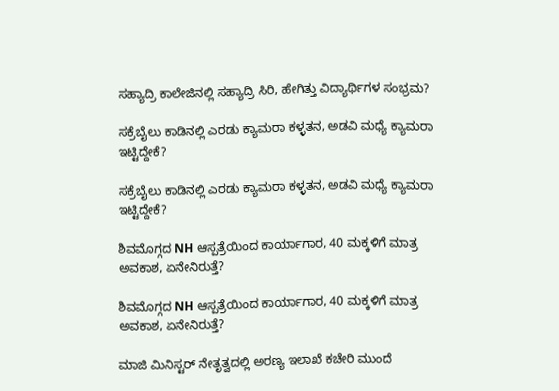ಸಹ್ಯಾದ್ರಿ ಕಾಲೇಜಿನಲ್ಲಿ ಸಹ್ಯಾದ್ರಿ ಸಿರಿ, ಹೇಗಿತ್ತು ವಿದ್ಯಾರ್ಥಿಗಳ ಸಂಭ್ರಮ?

ಸಕ್ರೆಬೈಲು ಕಾಡಿನಲ್ಲಿ ಎರಡು ಕ್ಯಾಮರಾ ಕಳ್ಳತನ, ಅಡವಿ ಮಧ್ಯೆ ಕ್ಯಾಮರಾ ಇಟ್ಟಿದ್ದೇಕೆ?

ಸಕ್ರೆಬೈಲು ಕಾಡಿನಲ್ಲಿ ಎರಡು ಕ್ಯಾಮರಾ ಕಳ್ಳತನ, ಅಡವಿ ಮಧ್ಯೆ ಕ್ಯಾಮರಾ ಇಟ್ಟಿದ್ದೇಕೆ?

ಶಿವಮೊಗ್ಗದ NH ಆಸ್ಪತ್ರೆಯಿಂದ ಕಾರ್ಯಾಗಾರ, 40 ಮಕ್ಕಳಿಗೆ ಮಾತ್ರ ಅವಕಾಶ, ಏನೇನಿರುತ್ತೆ?

ಶಿವಮೊಗ್ಗದ NH ಆಸ್ಪತ್ರೆಯಿಂದ ಕಾರ್ಯಾಗಾರ, 40 ಮಕ್ಕಳಿಗೆ ಮಾತ್ರ ಅವಕಾಶ, ಏನೇನಿರುತ್ತೆ?

ಮಾಜಿ ಮಿನಿಸ್ಟರ್‌ ನೇತೃತ್ವದಲ್ಲಿ ಅರಣ್ಯ ಇಲಾಖೆ ಕಚೇರಿ ಮುಂದೆ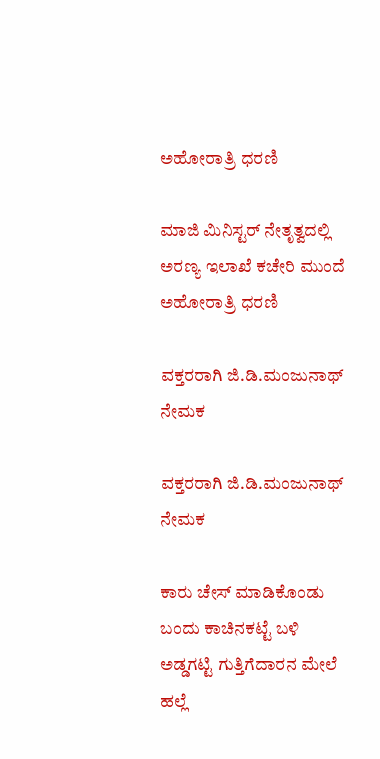ಅಹೋರಾತ್ರಿ ಧರಣಿ

ಮಾಜಿ ಮಿನಿಸ್ಟರ್‌ ನೇತೃತ್ವದಲ್ಲಿ ಅರಣ್ಯ ಇಲಾಖೆ ಕಚೇರಿ ಮುಂದೆ ಅಹೋರಾತ್ರಿ ಧರಣಿ

ವಕ್ತರರಾಗಿ ಜಿ.ಡಿ.ಮಂಜುನಾಥ್‌ ನೇಮಕ

ವಕ್ತರರಾಗಿ ಜಿ.ಡಿ.ಮಂಜುನಾಥ್‌ ನೇಮಕ

ಕಾರು ಚೇಸ್‌ ಮಾಡಿಕೊಂಡು ಬಂದು ಕಾಚಿನಕಟ್ಟೆ ಬಳಿ ಅಡ್ಡಗಟ್ಟಿ ಗುತ್ತಿಗೆದಾರನ ಮೇಲೆ ಹಲ್ಲೆ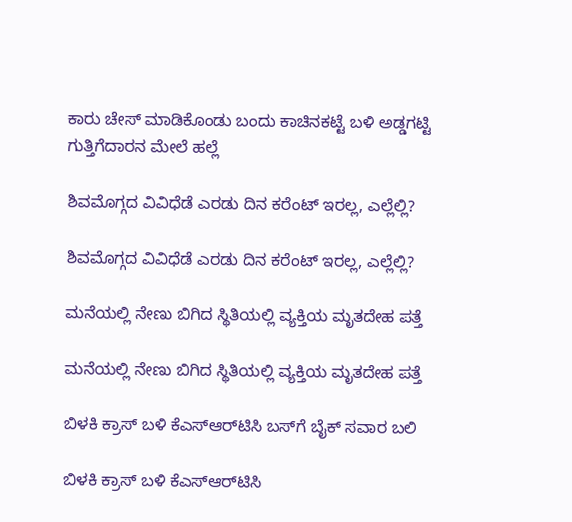ಕಾರು ಚೇಸ್‌ ಮಾಡಿಕೊಂಡು ಬಂದು ಕಾಚಿನಕಟ್ಟೆ ಬಳಿ ಅಡ್ಡಗಟ್ಟಿ ಗುತ್ತಿಗೆದಾರನ ಮೇಲೆ ಹಲ್ಲೆ

ಶಿವಮೊಗ್ಗದ ವಿವಿಧೆಡೆ ಎರಡು ದಿನ ಕರೆಂಟ್‌ ಇರಲ್ಲ, ಎಲ್ಲೆಲ್ಲಿ?

ಶಿವಮೊಗ್ಗದ ವಿವಿಧೆಡೆ ಎರಡು ದಿನ ಕರೆಂಟ್‌ ಇರಲ್ಲ, ಎಲ್ಲೆಲ್ಲಿ?

ಮನೆಯಲ್ಲಿ ನೇಣು ಬಿಗಿದ ಸ್ಥಿತಿಯಲ್ಲಿ ವ್ಯಕ್ತಿಯ ಮೃತದೇಹ ಪತ್ತೆ

ಮನೆಯಲ್ಲಿ ನೇಣು ಬಿಗಿದ ಸ್ಥಿತಿಯಲ್ಲಿ ವ್ಯಕ್ತಿಯ ಮೃತದೇಹ ಪತ್ತೆ

ಬಿಳಕಿ ಕ್ರಾಸ್‌ ಬಳಿ ಕೆಎಸ್‌ಆರ್‌ಟಿಸಿ ಬಸ್‌ಗೆ ಬೈಕ್‌ ಸವಾರ ಬಲಿ

ಬಿಳಕಿ ಕ್ರಾಸ್‌ ಬಳಿ ಕೆಎಸ್‌ಆರ್‌ಟಿಸಿ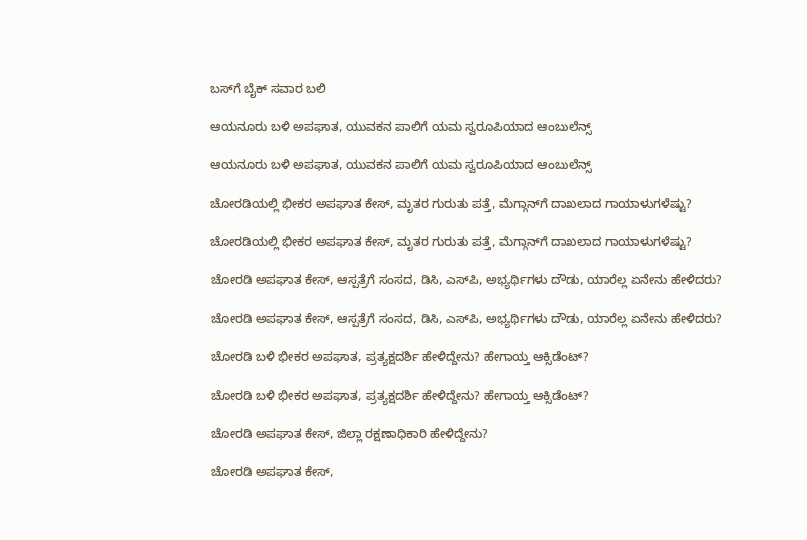ಬಸ್‌ಗೆ ಬೈಕ್‌ ಸವಾರ ಬಲಿ

ಆಯನೂರು ಬಳಿ ಅಪಘಾತ, ಯುವಕನ ಪಾಲಿಗೆ ಯಮ ಸ್ವರೂಪಿಯಾದ ಆಂಬುಲೆನ್ಸ್‌

ಆಯನೂರು ಬಳಿ ಅಪಘಾತ, ಯುವಕನ ಪಾಲಿಗೆ ಯಮ ಸ್ವರೂಪಿಯಾದ ಆಂಬುಲೆನ್ಸ್‌

ಚೋರಡಿಯಲ್ಲಿ ಭೀಕರ ಅಪಘಾತ ಕೇಸ್‌, ಮೃತರ ಗುರುತು ಪತ್ತೆ, ಮೆಗ್ಗಾನ್‌ಗೆ ದಾಖಲಾದ ಗಾಯಾಳುಗಳೆಷ್ಟು?

ಚೋರಡಿಯಲ್ಲಿ ಭೀಕರ ಅಪಘಾತ ಕೇಸ್‌, ಮೃತರ ಗುರುತು ಪತ್ತೆ, ಮೆಗ್ಗಾನ್‌ಗೆ ದಾಖಲಾದ ಗಾಯಾಳುಗಳೆಷ್ಟು?

ಚೋರಡಿ ಅಪಘಾತ ಕೇಸ್‌, ಆಸ್ಪತ್ರೆಗೆ ಸಂಸದ, ಡಿಸಿ, ಎಸ್‌ಪಿ, ಅಭ್ಯರ್ಥಿಗಳು ದೌಡು, ಯಾರೆಲ್ಲ ಏನೇನು ಹೇಳಿದರು?

ಚೋರಡಿ ಅಪಘಾತ ಕೇಸ್‌, ಆಸ್ಪತ್ರೆಗೆ ಸಂಸದ, ಡಿಸಿ, ಎಸ್‌ಪಿ, ಅಭ್ಯರ್ಥಿಗಳು ದೌಡು, ಯಾರೆಲ್ಲ ಏನೇನು ಹೇಳಿದರು?

ಚೋರಡಿ ಬಳಿ ಭೀಕರ ಅಪಘಾತ, ಪ್ರತ್ಯಕ್ಷದರ್ಶಿ ಹೇಳಿದ್ದೇನು? ಹೇಗಾಯ್ತ ಆಕ್ಸಿಡೆಂಟ್‌?

ಚೋರಡಿ ಬಳಿ ಭೀಕರ ಅಪಘಾತ, ಪ್ರತ್ಯಕ್ಷದರ್ಶಿ ಹೇಳಿದ್ದೇನು? ಹೇಗಾಯ್ತ ಆಕ್ಸಿಡೆಂಟ್‌?

ಚೋರಡಿ ಅಪಘಾತ ಕೇಸ್‌, ಜಿಲ್ಲಾ ರಕ್ಷಣಾಧಿಕಾರಿ ಹೇಳಿದ್ದೇನು?

ಚೋರಡಿ ಅಪಘಾತ ಕೇಸ್‌,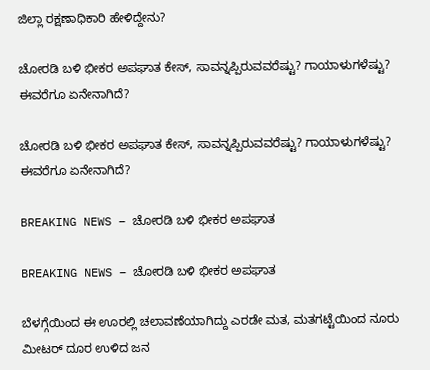ಜಿಲ್ಲಾ ರಕ್ಷಣಾಧಿಕಾರಿ ಹೇಳಿದ್ದೇನು?

ಚೋರಡಿ ಬಳಿ ಭೀಕರ ಅಪಘಾತ ಕೇಸ್‌, ಸಾವನ್ನಪ್ಪಿರುವವರೆಷ್ಟು? ಗಾಯಾಳುಗಳೆಷ್ಟು? ಈವರೆಗೂ ಏನೇನಾಗಿದೆ?

ಚೋರಡಿ ಬಳಿ ಭೀಕರ ಅಪಘಾತ ಕೇಸ್‌, ಸಾವನ್ನಪ್ಪಿರುವವರೆಷ್ಟು? ಗಾಯಾಳುಗಳೆಷ್ಟು? ಈವರೆಗೂ ಏನೇನಾಗಿದೆ?

BREAKING NEWS – ಚೋರಡಿ ಬಳಿ ಭೀಕರ ಅಪಘಾತ

BREAKING NEWS – ಚೋರಡಿ ಬಳಿ ಭೀಕರ ಅಪಘಾತ

ಬೆಳಗ್ಗೆಯಿಂದ ಈ ಊರಲ್ಲಿ ಚಲಾವಣೆಯಾಗಿದ್ದು ಎರಡೇ ಮತ, ಮತಗಟ್ಟೆಯಿಂದ ನೂರು ಮೀಟರ್‌ ದೂರ ಉಳಿದ ಜನ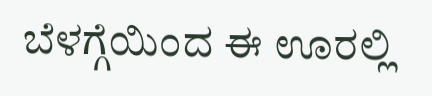ಬೆಳಗ್ಗೆಯಿಂದ ಈ ಊರಲ್ಲಿ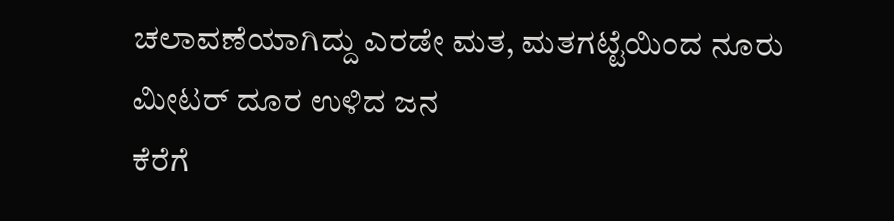ಚಲಾವಣೆಯಾಗಿದ್ದು ಎರಡೇ ಮತ, ಮತಗಟ್ಟೆಯಿಂದ ನೂರು ಮೀಟರ್‌ ದೂರ ಉಳಿದ ಜನ
ಕೆರೆಗೆ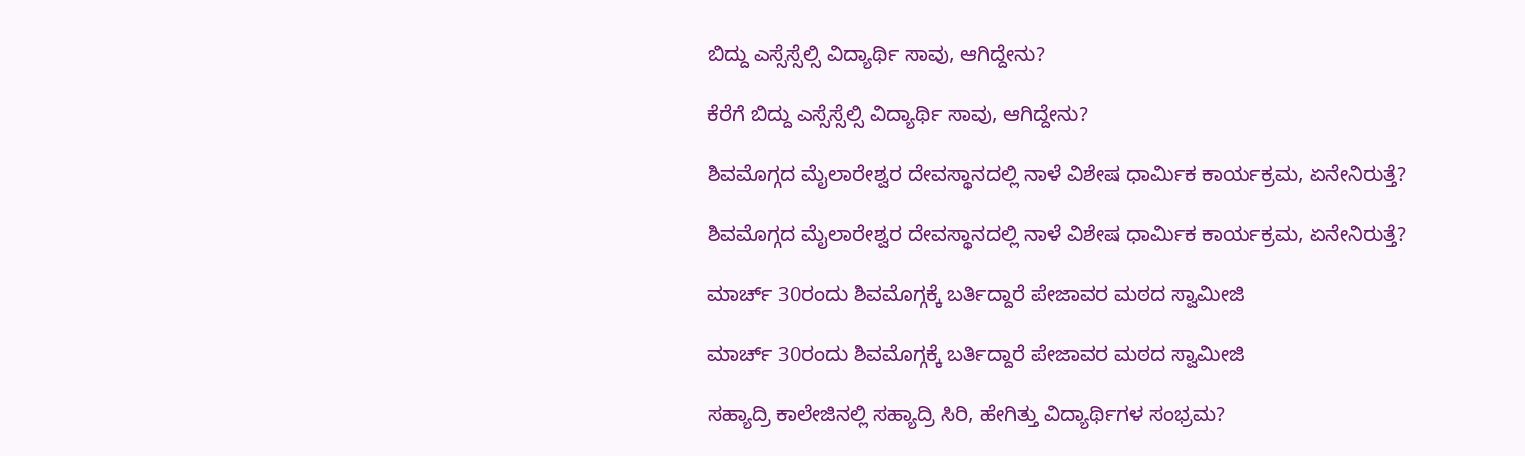ಬಿದ್ದು ಎಸ್ಸೆಸ್ಸೆಲ್ಸಿ ವಿದ್ಯಾರ್ಥಿ ಸಾವು, ಆಗಿದ್ದೇನು?

ಕೆರೆಗೆ ಬಿದ್ದು ಎಸ್ಸೆಸ್ಸೆಲ್ಸಿ ವಿದ್ಯಾರ್ಥಿ ಸಾವು, ಆಗಿದ್ದೇನು?

ಶಿವಮೊಗ್ಗದ ಮೈಲಾರೇಶ್ವರ ದೇವಸ್ಥಾನದಲ್ಲಿ ನಾಳೆ ವಿಶೇಷ ಧಾರ್ಮಿಕ ಕಾರ್ಯಕ್ರಮ, ಏನೇನಿರುತ್ತೆ?

ಶಿವಮೊಗ್ಗದ ಮೈಲಾರೇಶ್ವರ ದೇವಸ್ಥಾನದಲ್ಲಿ ನಾಳೆ ವಿಶೇಷ ಧಾರ್ಮಿಕ ಕಾರ್ಯಕ್ರಮ, ಏನೇನಿರುತ್ತೆ?

ಮಾರ್ಚ್‌ 30ರಂದು ಶಿವಮೊಗ್ಗಕ್ಕೆ ಬರ್ತಿದ್ದಾರೆ ಪೇಜಾವರ ಮಠದ ಸ್ವಾಮೀಜಿ

ಮಾರ್ಚ್‌ 30ರಂದು ಶಿವಮೊಗ್ಗಕ್ಕೆ ಬರ್ತಿದ್ದಾರೆ ಪೇಜಾವರ ಮಠದ ಸ್ವಾಮೀಜಿ

ಸಹ್ಯಾದ್ರಿ ಕಾಲೇಜಿನಲ್ಲಿ ಸಹ್ಯಾದ್ರಿ ಸಿರಿ, ಹೇಗಿತ್ತು ವಿದ್ಯಾರ್ಥಿಗಳ ಸಂಭ್ರಮ?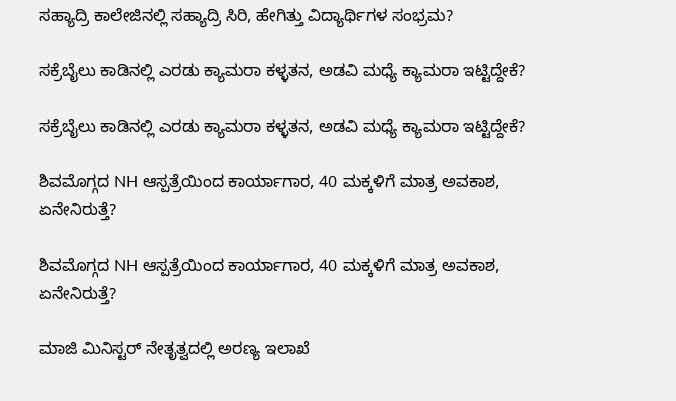ಸಹ್ಯಾದ್ರಿ ಕಾಲೇಜಿನಲ್ಲಿ ಸಹ್ಯಾದ್ರಿ ಸಿರಿ, ಹೇಗಿತ್ತು ವಿದ್ಯಾರ್ಥಿಗಳ ಸಂಭ್ರಮ?

ಸಕ್ರೆಬೈಲು ಕಾಡಿನಲ್ಲಿ ಎರಡು ಕ್ಯಾಮರಾ ಕಳ್ಳತನ, ಅಡವಿ ಮಧ್ಯೆ ಕ್ಯಾಮರಾ ಇಟ್ಟಿದ್ದೇಕೆ?

ಸಕ್ರೆಬೈಲು ಕಾಡಿನಲ್ಲಿ ಎರಡು ಕ್ಯಾಮರಾ ಕಳ್ಳತನ, ಅಡವಿ ಮಧ್ಯೆ ಕ್ಯಾಮರಾ ಇಟ್ಟಿದ್ದೇಕೆ?

ಶಿವಮೊಗ್ಗದ NH ಆಸ್ಪತ್ರೆಯಿಂದ ಕಾರ್ಯಾಗಾರ, 40 ಮಕ್ಕಳಿಗೆ ಮಾತ್ರ ಅವಕಾಶ, ಏನೇನಿರುತ್ತೆ?

ಶಿವಮೊಗ್ಗದ NH ಆಸ್ಪತ್ರೆಯಿಂದ ಕಾರ್ಯಾಗಾರ, 40 ಮಕ್ಕಳಿಗೆ ಮಾತ್ರ ಅವಕಾಶ, ಏನೇನಿರುತ್ತೆ?

ಮಾಜಿ ಮಿನಿಸ್ಟರ್‌ ನೇತೃತ್ವದಲ್ಲಿ ಅರಣ್ಯ ಇಲಾಖೆ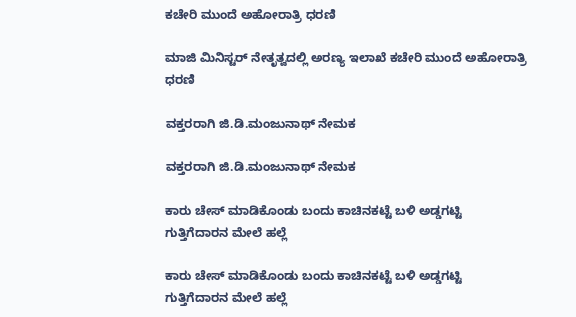ಕಚೇರಿ ಮುಂದೆ ಅಹೋರಾತ್ರಿ ಧರಣಿ

ಮಾಜಿ ಮಿನಿಸ್ಟರ್‌ ನೇತೃತ್ವದಲ್ಲಿ ಅರಣ್ಯ ಇಲಾಖೆ ಕಚೇರಿ ಮುಂದೆ ಅಹೋರಾತ್ರಿ ಧರಣಿ

ವಕ್ತರರಾಗಿ ಜಿ.ಡಿ.ಮಂಜುನಾಥ್‌ ನೇಮಕ

ವಕ್ತರರಾಗಿ ಜಿ.ಡಿ.ಮಂಜುನಾಥ್‌ ನೇಮಕ

ಕಾರು ಚೇಸ್‌ ಮಾಡಿಕೊಂಡು ಬಂದು ಕಾಚಿನಕಟ್ಟೆ ಬಳಿ ಅಡ್ಡಗಟ್ಟಿ ಗುತ್ತಿಗೆದಾರನ ಮೇಲೆ ಹಲ್ಲೆ

ಕಾರು ಚೇಸ್‌ ಮಾಡಿಕೊಂಡು ಬಂದು ಕಾಚಿನಕಟ್ಟೆ ಬಳಿ ಅಡ್ಡಗಟ್ಟಿ ಗುತ್ತಿಗೆದಾರನ ಮೇಲೆ ಹಲ್ಲೆ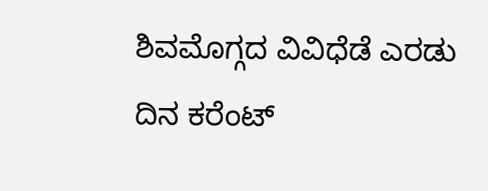ಶಿವಮೊಗ್ಗದ ವಿವಿಧೆಡೆ ಎರಡು ದಿನ ಕರೆಂಟ್‌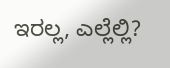ಇರಲ್ಲ, ಎಲ್ಲೆಲ್ಲಿ?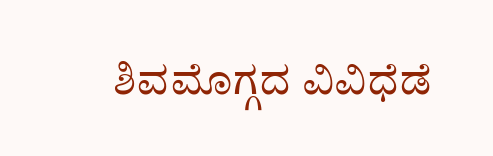ಶಿವಮೊಗ್ಗದ ವಿವಿಧೆಡೆ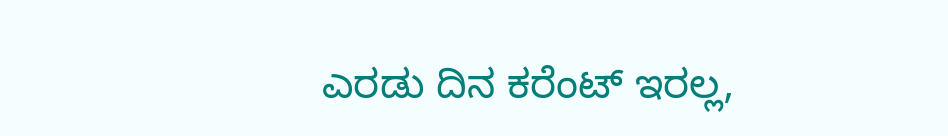ಎರಡು ದಿನ ಕರೆಂಟ್‌ ಇರಲ್ಲ,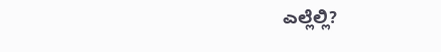ಎಲ್ಲೆಲ್ಲಿ?